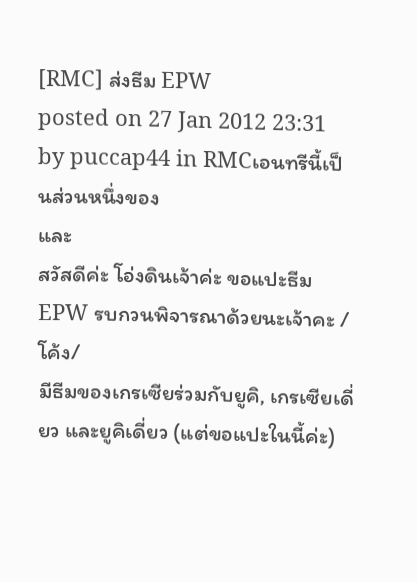[RMC] ส่งธีม EPW
posted on 27 Jan 2012 23:31 by puccap44 in RMCเอนทรีนี้เป็นส่วนหนึ่งของ
และ
สวัสดีค่ะ โอ่งดินเจ้าค่ะ ขอแปะธีม EPW รบกวนพิจารณาด้วยนะเจ้าคะ /โค้ง/
มีธีมของเกรเซียร่วมกับยูคิ, เกรเซียเดี่ยว และยูคิเดี่ยว (แต่ขอแปะในนี้ค่ะ)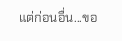แต่ก่อนอื่น...ขอ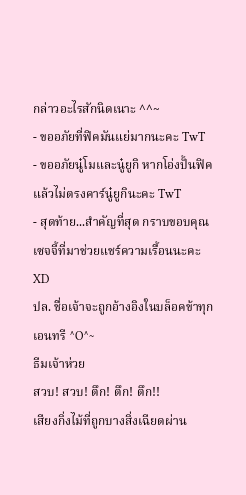กล่าวอะไรสักนิดเนาะ ^^~
- ขออภัยที่ฟิคมันแย่มากนะคะ TwT
- ขออภัยนู๋โมและนู๋ยูกิ หากโอ่งปั้นฟิคแล้วไม่ตรงคาร์นู๋ยูกินะคะ TwT
- สุดท้าย...สำคัญที่สุด กราบขอบคุณเซจจี้ที่มาช่วยแชร์ความเรื้อนนะคะ XD
ปล. ชื่อเจ้าจะถูกอ้างอิงในบล็อคข้าทุกเอนทรี ^O^~
ธีมเจ้าห่วย
สวบ! สวบ! ตึก! ตึก! ตึก!!
เสียงกิ่งไม้ที่ถูกบางสิ่งเฉียดผ่าน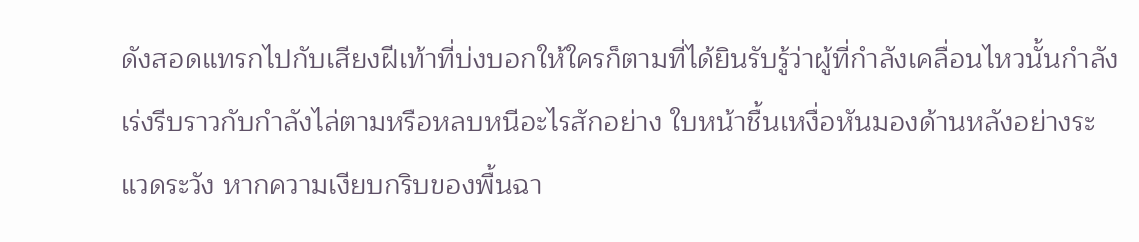ดังสอดแทรกไปกับเสียงฝีเท้าที่บ่งบอกให้ใครก็ตามที่ได้ยินรับรู้ว่าผู้ที่กำลังเคลื่อนไหวนั้นกำลังเร่งรีบราวกับกำลังไล่ตามหรือหลบหนีอะไรสักอย่าง ใบหน้าชื้นเหงื่อหันมองด้านหลังอย่างระแวดระวัง หากความเงียบกริบของพื้นฉา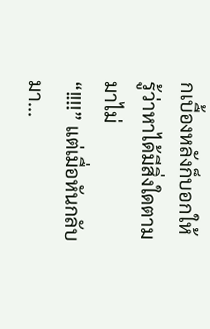กเบื้องหลังก็บอกให้รู้ว่าหาได้มีสิ่งใดตามมาไม่
“!!!!” แต่เมื่อหันกลับมา...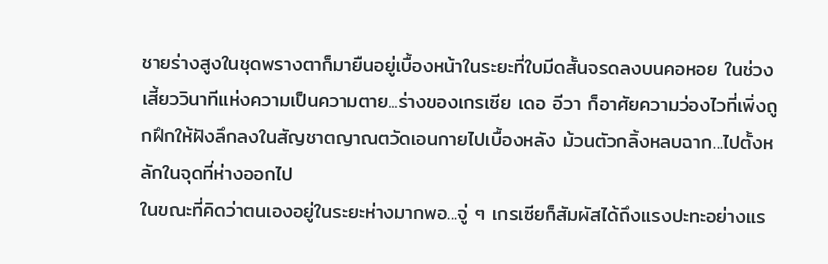ชายร่างสูงในชุดพรางตาก็มายืนอยู่เบื้องหน้าในระยะที่ใบมีดสั้นจรดลงบนคอหอย ในช่วงเสี้ยววินาทีแห่งความเป็นความตาย...ร่างของเกรเซีย เดอ อีวา ก็อาศัยความว่องไวที่เพิ่งถูกฝึกให้ฝังลึกลงในสัญชาตญาณตวัดเอนกายไปเบื้องหลัง ม้วนตัวกลิ้งหลบฉาก...ไปตั้งหลักในจุดที่ห่างออกไป
ในขณะที่คิดว่าตนเองอยู่ในระยะห่างมากพอ...จู่ ๆ เกรเซียก็สัมผัสได้ถึงแรงปะทะอย่างแร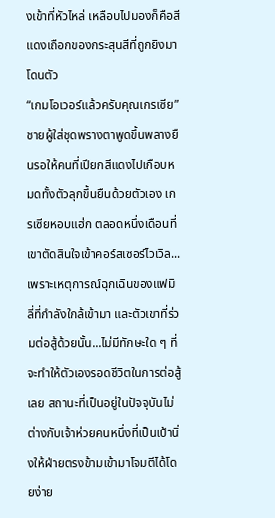งเข้าที่หัวไหล่ เหลือบไปมองก็คือสีแดงเถือกของกระสุนสีที่ถูกยิงมาโดนตัว
“เกมโอเวอร์แล้วครับคุณเกรเซีย” ชายผู้ใส่ชุดพรางตาพูดขึ้นพลางยืนรอให้คนที่เปียกสีแดงไปเกือบหมดทั้งตัวลุกขึ้นยืนด้วยตัวเอง เกรเซียหอบแฮ่ก ตลอดหนึ่งเดือนที่เขาตัดสินใจเข้าคอร์สเซอร์ไวเวิล...เพราะเหตุการณ์ฉุกเฉินของแฟมิลี่ที่กำลังใกล้เข้ามา และตัวเขาที่ร่วมต่อสู้ด้วยนั้น...ไม่มีทักษะใด ๆ ที่จะทำให้ตัวเองรอดชีวิตในการต่อสู้เลย สถานะที่เป็นอยู่ในปัจจุบันไม่ต่างกับเจ้าห่วยคนหนึ่งที่เป็นเป้านิ่งให้ฝ่ายตรงข้ามเข้ามาโจมตีได้โดยง่าย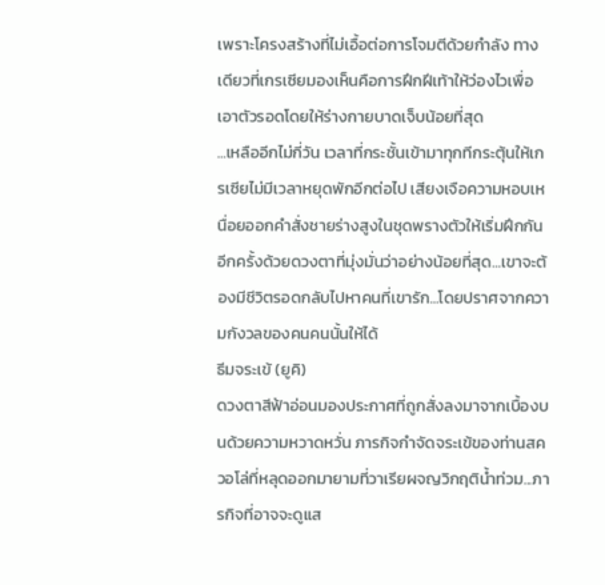เพราะโครงสร้างที่ไม่เอื้อต่อการโจมตีด้วยกำลัง ทางเดียวที่เกรเซียมองเห็นคือการฝึกฝีเท้าให้ว่องไวเพื่อเอาตัวรอดโดยให้ร่างกายบาดเจ็บน้อยที่สุด
...เหลืออีกไม่กี่วัน เวลาที่กระชั้นเข้ามาทุกทีกระตุ้นให้เกรเซียไม่มีเวลาหยุดพักอีกต่อไป เสียงเจือความหอบเหนื่อยออกคำสั่งชายร่างสูงในชุดพรางตัวให้เริ่มฝึกกันอีกครั้งด้วยดวงตาที่มุ่งมั่นว่าอย่างน้อยที่สุด...เขาจะต้องมีชีวิตรอดกลับไปหาคนที่เขารัก...โดยปราศจากความกังวลของคนคนนั้นให้ได้
ธีมจระเข้ (ยูคิ)
ดวงตาสีฟ้าอ่อนมองประกาศที่ถูกสั่งลงมาจากเบื้องบนด้วยความหวาดหวั่น ภารกิจกำจัดจระเข้ของท่านสควอโล่ที่หลุดออกมายามที่วาเรียผจญวิกฤติน้ำท่วม...ภารกิจที่อาจจะดูแส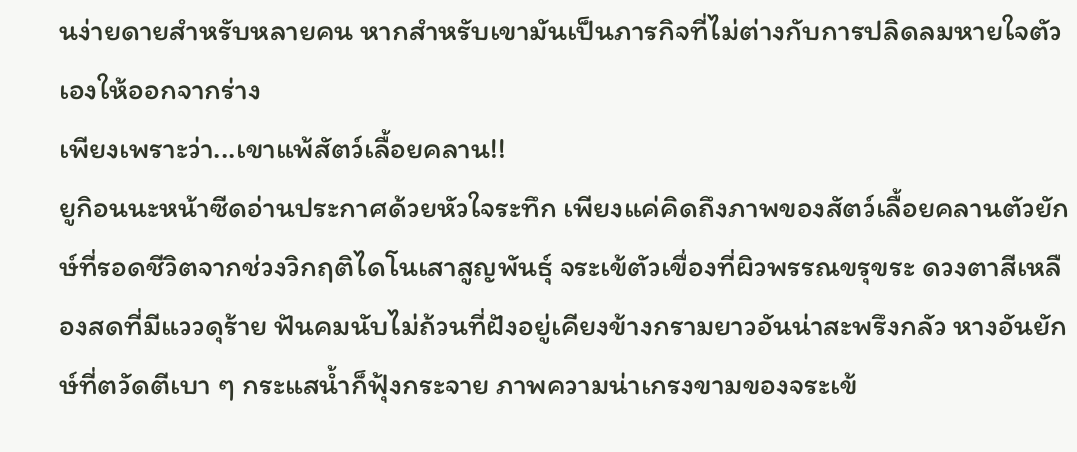นง่ายดายสำหรับหลายคน หากสำหรับเขามันเป็นภารกิจที่ไม่ต่างกับการปลิดลมหายใจตัวเองให้ออกจากร่าง
เพียงเพราะว่า...เขาแพ้สัตว์เลื้อยคลาน!!
ยูกิอนนะหน้าซีดอ่านประกาศด้วยหัวใจระทึก เพียงแค่คิดถึงภาพของสัตว์เลื้อยคลานตัวยักษ์ที่รอดชีวิตจากช่วงวิกฤติไดโนเสาสูญพันธุ์ จระเข้ตัวเขื่องที่ผิวพรรณขรุขระ ดวงตาสีเหลืองสดที่มีแววดุร้าย ฟันคมนับไม่ถ้วนที่ฝังอยู่เคียงข้างกรามยาวอันน่าสะพรึงกลัว หางอันยักษ์ที่ตวัดตีเบา ๆ กระแสน้ำก็ฟุ้งกระจาย ภาพความน่าเกรงขามของจระเข้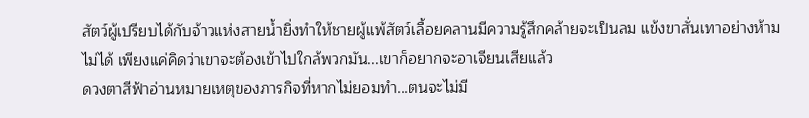สัตว์ผู้เปรียบได้กับจ้าวแห่งสายน้ำยิ่งทำให้ชายผู้แพ้สัตว์เลื้อยคลานมีความรู้สึกคล้ายจะเป็นลม แข้งขาสั่นเทาอย่างห้ามไม่ได้ เพียงแค่คิดว่าเขาจะต้องเข้าไปใกล้พวกมัน...เขาก็อยากจะอาเจียนเสียแล้ว
ดวงตาสีฟ้าอ่านหมายเหตุของภารกิจที่หากไม่ยอมทำ...ตนจะไม่มี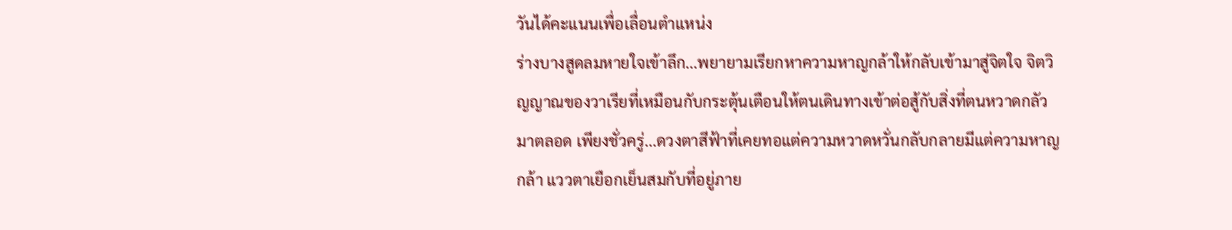วันได้คะแนนเพื่อเลื่อนตำแหน่ง
ร่างบางสูดลมหายใจเข้าลึก...พยายามเรียกหาความหาญกล้าให้กลับเข้ามาสู่จิตใจ จิตวิญญาณของวาเรียที่เหมือนกับกระตุ้นเตือนให้ตนเดินทางเข้าต่อสู้กับสิ่งที่ตนหวาดกลัวมาตลอด เพียงชั่วครู่...ดวงตาสีฟ้าที่เคยทอแต่ความหวาดหวั่นกลับกลายมีแต่ความหาญกล้า แววตาเยือกเย็นสมกับที่อยู่ภาย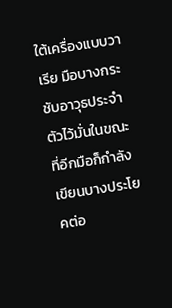ใต้เครื่องแบบวาเรีย มือบางกระชับอาวุธประจำตัวไว้มั่นในขณะที่อีกมือก็กำลังเขียนบางประโยคต่อ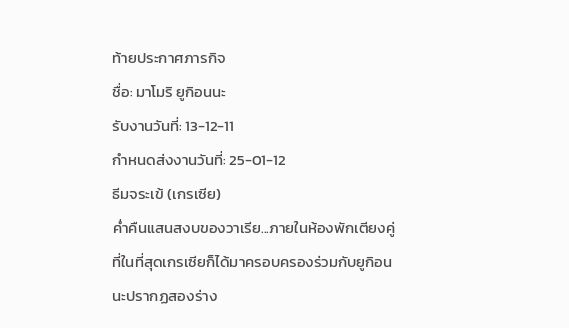ท้ายประกาศภารกิจ
ชื่อ: มาโมริ ยูกิอนนะ
รับงานวันที่: 13-12-11
กำหนดส่งงานวันที่: 25-01-12
ธีมจระเข้ (เกรเซีย)
ค่ำคืนแสนสงบของวาเรีย...ภายในห้องพักเตียงคู่ที่ในที่สุดเกรเซียก็ได้มาครอบครองร่วมกับยูกิอนนะปรากฏสองร่าง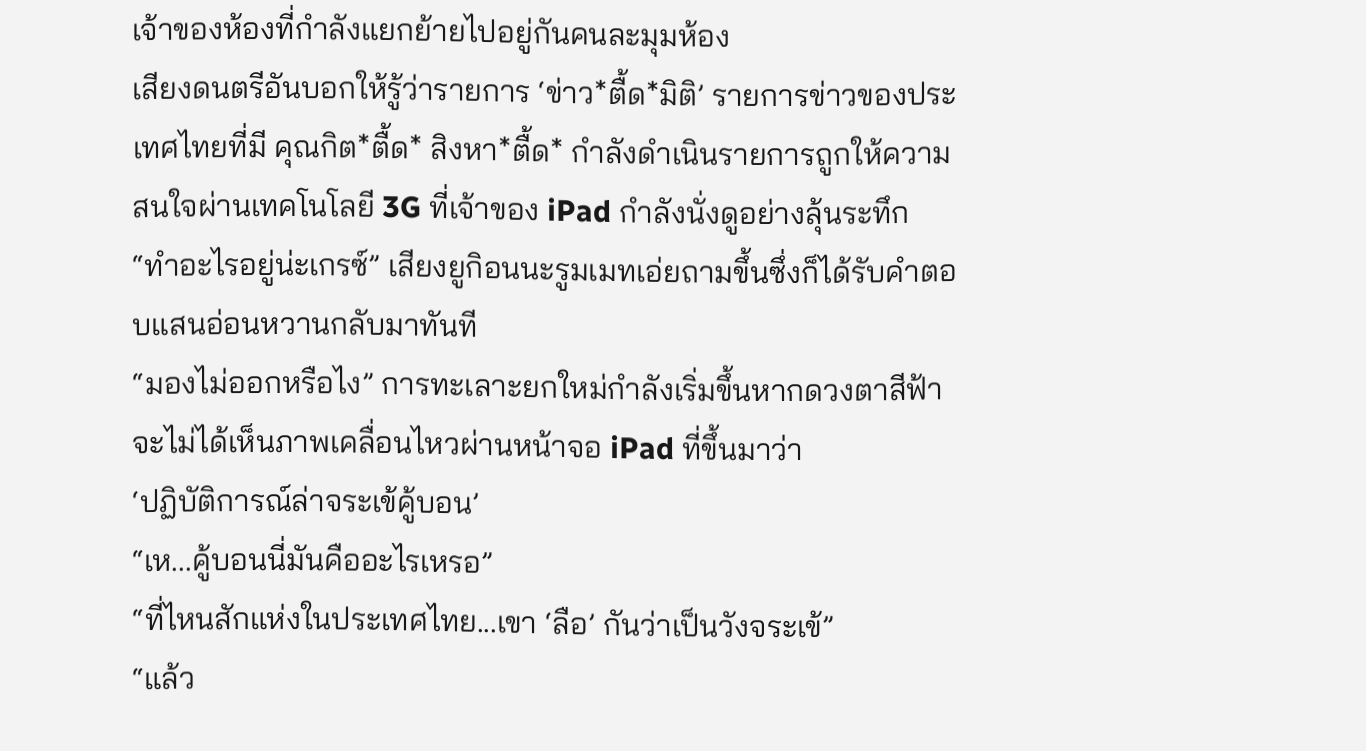เจ้าของห้องที่กำลังแยกย้ายไปอยู่กันคนละมุมห้อง
เสียงดนตรีอันบอกให้รู้ว่ารายการ ‘ข่าว*ตื้ด*มิติ’ รายการข่าวของประเทศไทยที่มี คุณกิต*ตื้ด* สิงหา*ตื้ด* กำลังดำเนินรายการถูกให้ความสนใจผ่านเทคโนโลยี 3G ที่เจ้าของ iPad กำลังนั่งดูอย่างลุ้นระทึก
“ทำอะไรอยู่น่ะเกรซ์” เสียงยูกิอนนะรูมเมทเอ่ยถามขึ้นซึ่งก็ได้รับคำตอบแสนอ่อนหวานกลับมาทันที
“มองไม่ออกหรือไง” การทะเลาะยกใหม่กำลังเริ่มขึ้นหากดวงตาสีฟ้าจะไม่ได้เห็นภาพเคลื่อนไหวผ่านหน้าจอ iPad ที่ขึ้นมาว่า
‘ปฏิบัติการณ์ล่าจระเข้คู้บอน’
“เห...คู้บอนนี่มันคืออะไรเหรอ”
“ที่ไหนสักแห่งในประเทศไทย...เขา ‘ลือ’ กันว่าเป็นวังจระเข้”
“แล้ว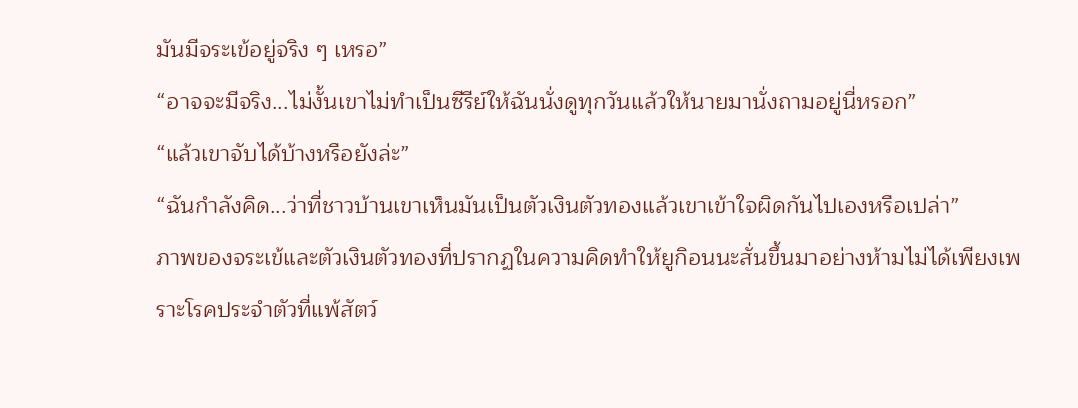มันมีจระเข้อยู่จริง ๆ เหรอ”
“อาจจะมีจริง...ไม่งั้นเขาไม่ทำเป็นซีรีย์ให้ฉันนั่งดูทุกวันแล้วให้นายมานั่งถามอยู่นี่หรอก”
“แล้วเขาจับได้บ้างหรือยังล่ะ”
“ฉันกำลังคิด...ว่าที่ชาวบ้านเขาเห็นมันเป็นตัวเงินตัวทองแล้วเขาเข้าใจผิดกันไปเองหรือเปล่า”
ภาพของจระเข้และตัวเงินตัวทองที่ปรากฏในความคิดทำให้ยูกิอนนะสั่นขึ้นมาอย่างห้ามไม่ได้เพียงเพราะโรคประจำตัวที่แพ้สัตว์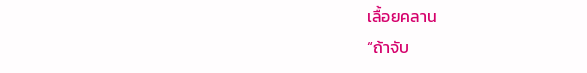เลื้อยคลาน
“ถ้าจับ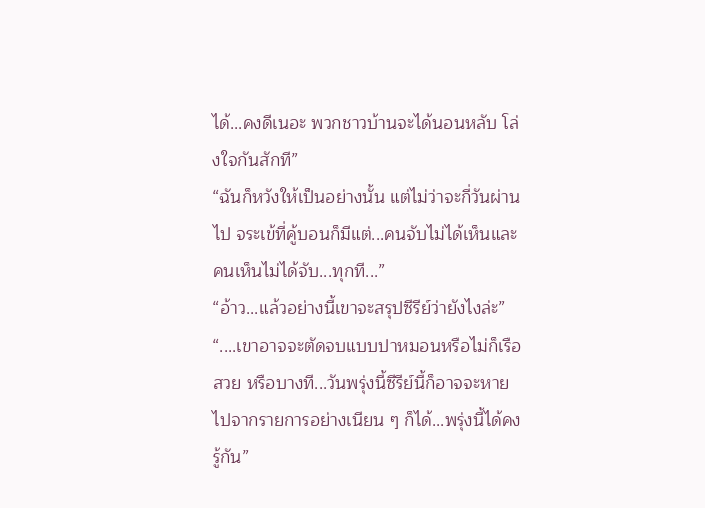ได้...คงดีเนอะ พวกชาวบ้านจะได้นอนหลับ โล่งใจกันสักที”
“ฉันก็หวังให้เป็นอย่างนั้น แต่ไม่ว่าจะกี่วันผ่านไป จระเข้ที่คู้บอนก็มีแต่...คนจับไม่ได้เห็นและคนเห็นไม่ได้จับ...ทุกที...”
“อ้าว...แล้วอย่างนี้เขาจะสรุปซีรีย์ว่ายังไงล่ะ”
“....เขาอาจจะตัดจบแบบปาหมอนหรือไม่ก็เรือสวย หรือบางที...วันพรุ่งนี้ซีรีย์นี้ก็อาจจะหายไปจากรายการอย่างเนียน ๆ ก็ได้...พรุ่งนี้ได้คงรู้กัน”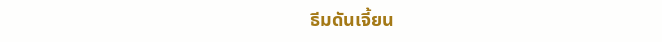ธีมดันเจี้ยน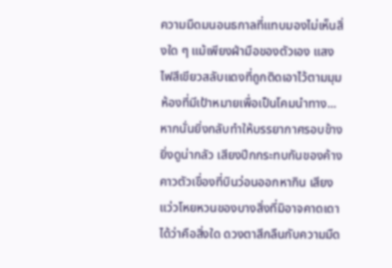ความมืดมนอนธกาลที่แทบมองไม่เห็นสิ่งใด ๆ แม้เพียงฝ่ามือของตัวเอง แสงไฟสีเขียวสลับแดงที่ถูกติดเอาไว้ตามมุมห้องที่มีเป้าหมายเพื่อเป็นโคมนำทาง...หากนั่นยิ่งกลับทำให้บรรยากาศรอบข้างยิ่งดูน่ากลัว เสียงปีกกระทบกันของค้างคาวตัวเขื่องที่บินว่อนออกหากิน เสียงแว่วโหยหวนของบางสิ่งที่มิอาจคาดเดาได้ว่าคือสิ่งใด ดวงตาสีกลืนกับความมืด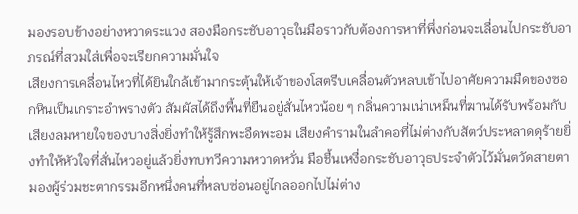มองรอบข้างอย่างหวาดระแวง สองมือกระชับอาวุธในมือราวกับต้องการหาที่พึ่งก่อนจะเลื่อนไปกระชับอาภรณ์ที่สวมใส่เพื่อจะเรียกความมั่นใจ
เสียงการเคลื่อนไหวที่ได้ยินใกล้เข้ามากระตุ้นให้เจ้าของโสตรีบเคลื่อนตัวหลบเข้าไปอาศัยความมืดของซอกหินเป็นเกราะอำพรางตัว สัมผัสได้ถึงพื้นที่ยืนอยู่สั่นไหวน้อย ๆ กลิ่นความเน่าเหม็นที่ฆานได้รับพร้อมกับเสียงลมหายใจของบางสิ่งยิ่งทำให้รู้สึกพะอืดพะอม เสียงคำรามในลำคอที่ไม่ต่างกับสัตว์ประหลาดดุร้ายยิ่งทำให้หัวใจที่สั่นไหวอยู่แล้วยิ่งทบทวีความหวาดหวั่น มือชื้นเหงื่อกระชับอาวุธประจำตัวไว้มั่นตวัดสายตามองผู้ร่วมชะตากรรมอีกหนึ่งคนที่หลบซ่อนอยู่ไกลออกไปไม่ต่าง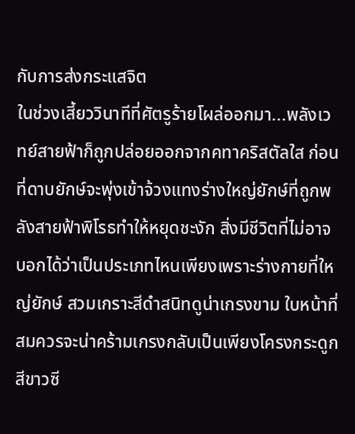กับการส่งกระแสจิต
ในช่วงเสี้ยววินาทีที่ศัตรูร้ายโผล่ออกมา...พลังเวทย์สายฟ้าก็ถูกปล่อยออกจากคทาคริสตัลใส ก่อนที่ดาบยักษ์จะพุ่งเข้าจ้วงแทงร่างใหญ่ยักษ์ที่ถูกพลังสายฟ้าพิโรธทำให้หยุดชะงัก สิ่งมีชีวิตที่ไม่อาจบอกได้ว่าเป็นประเภทไหนเพียงเพราะร่างกายที่ใหญ่ยักษ์ สวมเกราะสีดำสนิทดูน่าเกรงขาม ใบหน้าที่สมควรจะน่าคร้ามเกรงกลับเป็นเพียงโครงกระดูกสีขาวซี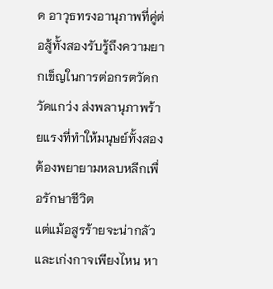ด อาวุธทรงอานุภาพที่คู่ต่อสู้ทั้งสองรับรู้ถึงความยากเข็ญในการต่อกรตวัดกวัดแกว่ง ส่งพลานุภาพร้ายแรงที่ทำให้มนุษย์ทั้งสองต้องพยายามหลบหลีกเพื่อรักษาชีวิต
แต่แม้อสูรร้ายจะน่ากลัวและเก่งกาจเพียงไหน หา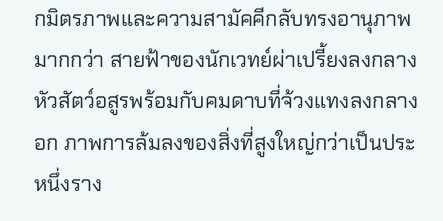กมิตรภาพและความสามัคคีกลับทรงอานุภาพมากกว่า สายฟ้าของนักเวทย์ผ่าเปรี้ยงลงกลางหัวสัตว์อสูรพร้อมกับคมดาบที่จ้วงแทงลงกลางอก ภาพการล้มลงของสิ่งที่สูงใหญ่กว่าเป็นประหนึ่งราง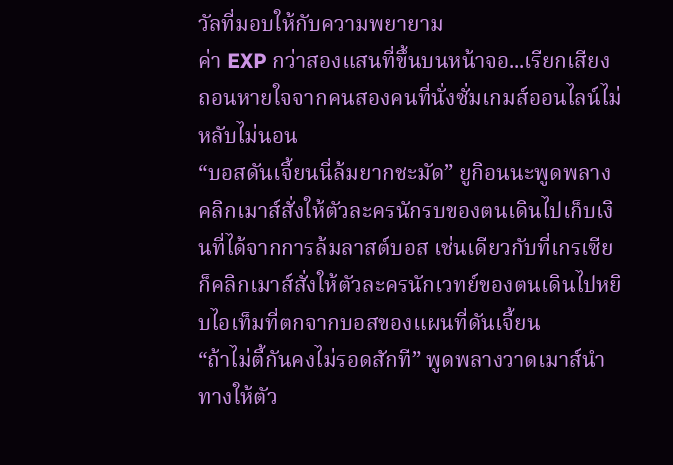วัลที่มอบให้กับความพยายาม
ค่า EXP กว่าสองแสนที่ขึ้นบนหน้าจอ...เรียกเสียงถอนหายใจจากคนสองคนที่นั่งซั่มเกมส์ออนไลน์ไม่หลับไม่นอน
“บอสดันเจี้ยนนี่ล้มยากชะมัด” ยูกิอนนะพูดพลางคลิกเมาส์สั่งให้ตัวละครนักรบของตนเดินไปเก็บเงินที่ได้จากการล้มลาสต์บอส เช่นเดียวกับที่เกรเซียก็คลิกเมาส์สั่งให้ตัวละครนักเวทย์ของตนเดินไปหยิบไอเท็มที่ตกจากบอสของแผนที่ดันเจี้ยน
“ถ้าไม่ตี้กันคงไม่รอดสักที” พูดพลางวาดเมาส์นำทางให้ตัว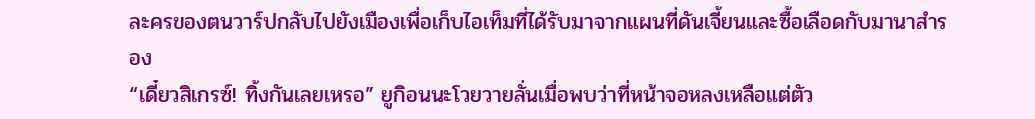ละครของตนวาร์ปกลับไปยังเมืองเพื่อเก็บไอเท็มที่ได้รับมาจากแผนที่ดันเจี้ยนและซื้อเลือดกับมานาสำรอง
“เดี๋ยวสิเกรซ์! ทิ้งกันเลยเหรอ” ยูกิอนนะโวยวายลั่นเมื่อพบว่าที่หน้าจอหลงเหลือแต่ตัว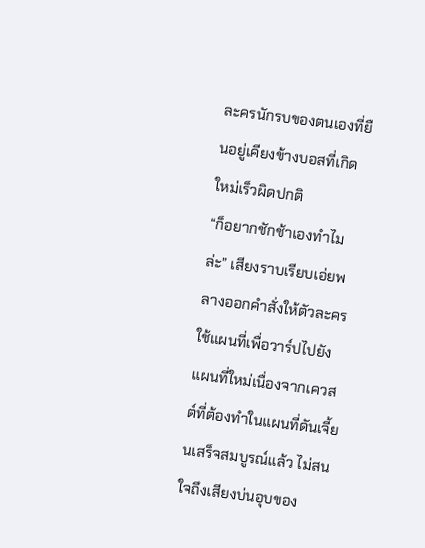ละครนักรบของตนเองที่ยืนอยู่เคียงข้างบอสที่เกิดใหม่เร็วผิดปกติ
“ก็อยากชักช้าเองทำไมล่ะ” เสียงราบเรียบเอ่ยพลางออกคำสั่งให้ตัวละครใช้แผนที่เพื่อวาร์ปไปยังแผนที่ใหม่เนื่องจากเควสต์ที่ต้องทำในแผนที่ดันเจี้ยนเสร็จสมบูรณ์แล้ว ไม่สนใจถึงเสียงบ่นอุบของ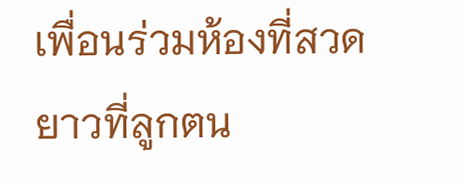เพื่อนร่วมห้องที่สวดยาวที่ลูกตน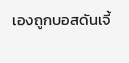เองถูกบอสดันเจี้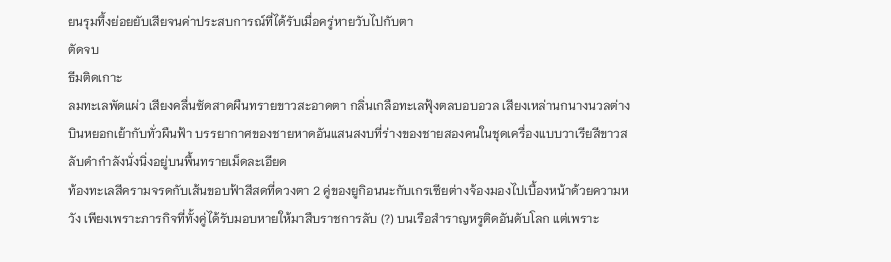ยนรุมทึ้งย่อยยับเสียจนค่าประสบการณ์ที่ได้รับเมื่อครู่หายวับไปกับตา
ตัดจบ
ธีมติดเกาะ
ลมทะเลพัดแผ่ว เสียงคลื่นซัดสาดผืนทรายขาวสะอาดตา กลิ่นเกลือทะเลฟุ้งตลบอบอวล เสียงเหล่านกนางนวลต่างบินหยอกเย้ากับทั่วผืนฟ้า บรรยากาศของชายหาดอันแสนสงบที่ร่างของชายสองคนในชุดเครื่องแบบวาเรียสีขาวสลับดำกำลังนั่งนิ่งอยู่บนพื้นทรายเม็ดละเอียด
ท้องทะเลสีครามจรดกับเส้นขอบฟ้าสีสดที่ดวงตา 2 คู่ของยูกิอนนะกับเกรเซียต่างจ้องมองไปเบื้องหน้าด้วยความหวัง เพียงเพราะภารกิจที่ทั้งคู่ได้รับมอบหายให้มาสืบราชการลับ (?) บนเรือสำราญหรูติดอันดับโลก แต่เพราะ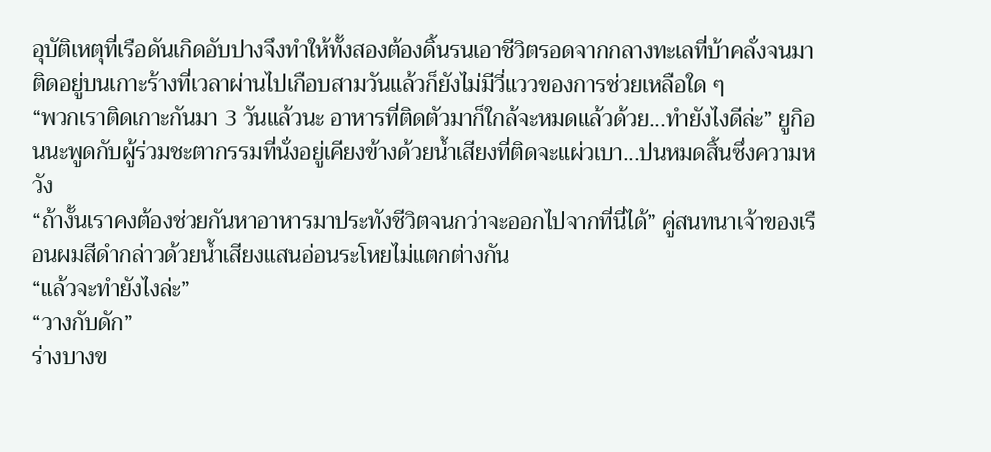อุบัติเหตุที่เรือดันเกิดอับปางจึงทำให้ทั้งสองต้องดิ้นรนเอาชีวิตรอดจากกลางทะเลที่บ้าคลั่งจนมาติดอยู่บนเกาะร้างที่เวลาผ่านไปเกือบสามวันแล้วก็ยังไม่มีวี่แววของการช่วยเหลือใด ๆ
“พวกเราติดเกาะกันมา 3 วันแล้วนะ อาหารที่ติดตัวมาก็ใกล้จะหมดแล้วด้วย...ทำยังไงดีล่ะ” ยูกิอนนะพูดกับผู้ร่วมชะตากรรมที่นั่งอยู่เคียงข้างด้วยน้ำเสียงที่ติดจะแผ่วเบา...ปนหมดสิ้นซึ่งความหวัง
“ถ้างั้นเราคงต้องช่วยกันหาอาหารมาประทังชีวิตจนกว่าจะออกไปจากที่นี่ได้” คู่สนทนาเจ้าของเรือนผมสีดำกล่าวด้วยน้ำเสียงแสนอ่อนระโหยไม่แตกต่างกัน
“แล้วจะทำยังไงล่ะ”
“วางกับดัก”
ร่างบางข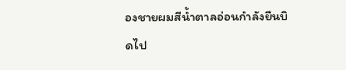องชายผมสีน้ำตาลอ่อนกำลังยืนบิดไป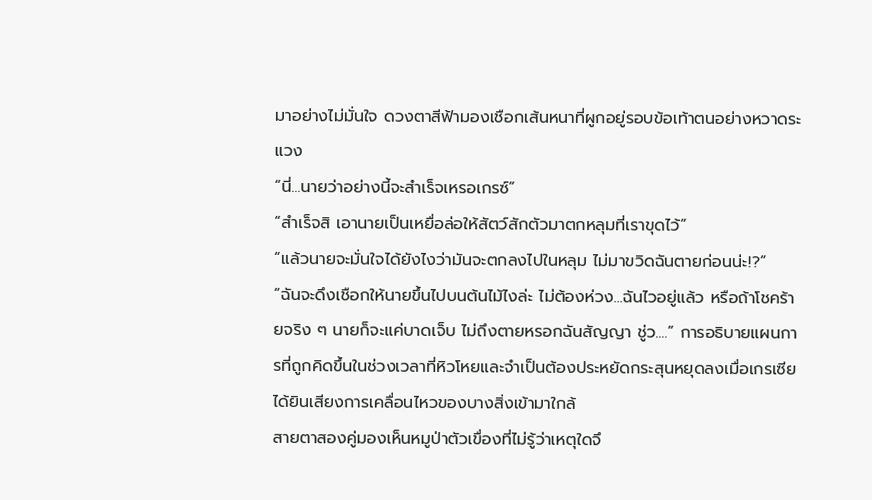มาอย่างไม่มั่นใจ ดวงตาสีฟ้ามองเชือกเส้นหนาที่ผูกอยู่รอบข้อเท้าตนอย่างหวาดระแวง
“นี่...นายว่าอย่างนี้จะสำเร็จเหรอเกรซ์”
“สำเร็จสิ เอานายเป็นเหยื่อล่อให้สัตว์สักตัวมาตกหลุมที่เราขุดไว้”
“แล้วนายจะมั่นใจได้ยังไงว่ามันจะตกลงไปในหลุม ไม่มาขวิดฉันตายก่อนน่ะ!?”
“ฉันจะดึงเชือกให้นายขึ้นไปบนต้นไม้ไงล่ะ ไม่ต้องห่วง...ฉันไวอยู่แล้ว หรือถ้าโชคร้ายจริง ๆ นายก็จะแค่บาดเจ็บ ไม่ถึงตายหรอกฉันสัญญา ชู่ว....” การอธิบายแผนการที่ถูกคิดขึ้นในช่วงเวลาที่หิวโหยและจำเป็นต้องประหยัดกระสุนหยุดลงเมื่อเกรเซียได้ยินเสียงการเคลื่อนไหวของบางสิ่งเข้ามาใกล้
สายตาสองคู่มองเห็นหมูป่าตัวเขื่องที่ไม่รู้ว่าเหตุใดจึ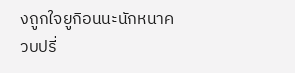งถูกใจยูกิอนนะนักหนาควบปรี่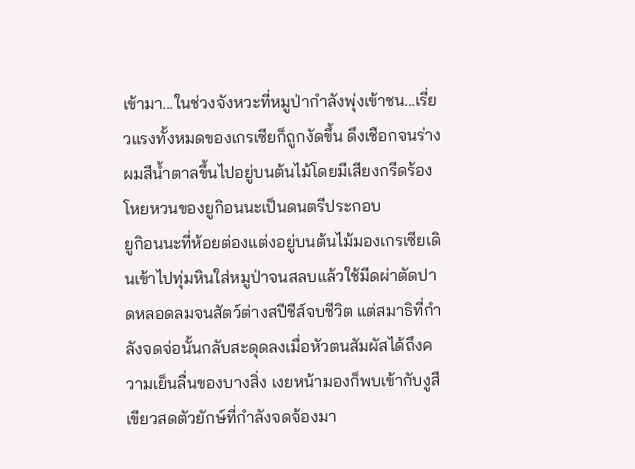เข้ามา...ในช่วงจังหวะที่หมูป่ากำลังพุ่งเข้าชน...เรี่ยวแรงทั้งหมดของเกรเซียก็ถูกงัดขึ้น ดึงเชือกจนร่างผมสีน้ำตาลขึ้นไปอยู่บนต้นไม้โดยมีเสียงกรีดร้องโหยหวนของยูกิอนนะเป็นดนตรีประกอบ
ยูกิอนนะที่ห้อยต่องแต่งอยู่บนต้นไม้มองเกรเซียเดินเข้าไปทุ่มหินใส่หมูป่าจนสลบแล้วใช้มีดผ่าตัดปาดหลอดลมจนสัตว์ต่างสปีชีส์จบชีวิต แต่สมาธิที่กำลังจดจ่อนั้นกลับสะดุดลงเมื่อหัวตนสัมผัสได้ถึงความเย็นลื่นของบางสิ่ง เงยหน้ามองก็พบเข้ากับงูสีเขียวสดตัวยักษ์ที่กำลังจดจ้องมา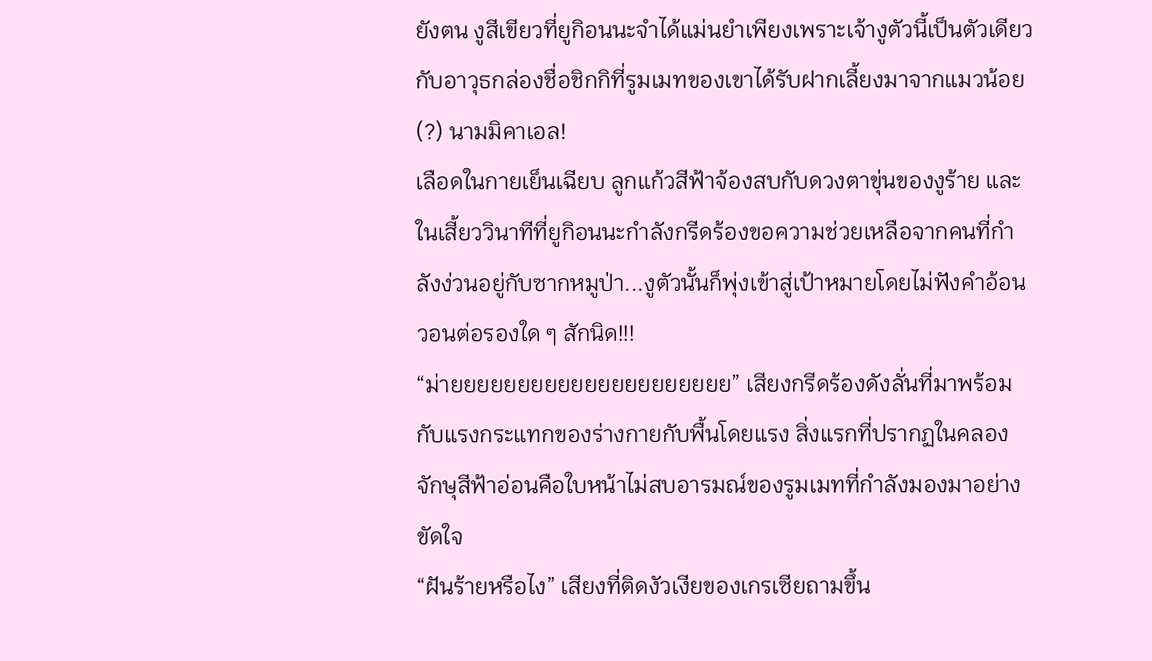ยังตน งูสีเขียวที่ยูกิอนนะจำได้แม่นยำเพียงเพราะเจ้างูตัวนี้เป็นตัวเดียวกับอาวุธกล่องชื่อชิกกิที่รูมเมทของเขาได้รับฝากเลี้ยงมาจากแมวน้อย (?) นามมิคาเอล!
เลือดในกายเย็นเฉียบ ลูกแก้วสีฟ้าจ้องสบกับดวงตาขุ่นของงูร้าย และในเสี้ยววินาทีที่ยูกิอนนะกำลังกรีดร้องขอความช่วยเหลือจากคนที่กำลังง่วนอยู่กับซากหมูป่า...งูตัวนั้นก็พุ่งเข้าสู่เป้าหมายโดยไม่ฟังคำอ้อนวอนต่อรองใด ๆ สักนิด!!!
“ม่ายยยยยยยยยยยยยยยยยยยยย” เสียงกรีดร้องดังลั่นที่มาพร้อมกับแรงกระแทกของร่างกายกับพื้นโดยแรง สิ่งแรกที่ปรากฏในคลองจักษุสีฟ้าอ่อนคือใบหน้าไม่สบอารมณ์ของรูมเมทที่กำลังมองมาอย่างขัดใจ
“ฝันร้ายหรือไง” เสียงที่ติดงัวเงียของเกรเซียถามขึ้น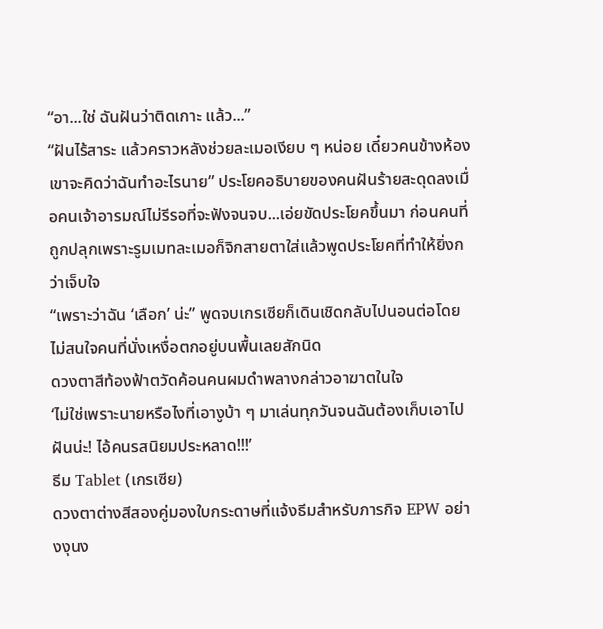“อา...ใช่ ฉันฝันว่าติดเกาะ แล้ว...”
“ฝันไร้สาระ แล้วคราวหลังช่วยละเมอเงียบ ๆ หน่อย เดี๋ยวคนข้างห้องเขาจะคิดว่าฉันทำอะไรนาย” ประโยคอธิบายของคนฝันร้ายสะดุดลงเมื่อคนเจ้าอารมณ์ไม่รีรอที่จะฟังจนจบ...เอ่ยขัดประโยคขึ้นมา ก่อนคนที่ถูกปลุกเพราะรูมเมทละเมอก็จิกสายตาใส่แล้วพูดประโยคที่ทำให้ยิ่งกว่าเจ็บใจ
“เพราะว่าฉัน ‘เลือก’ น่ะ” พูดจบเกรเซียก็เดินเชิดกลับไปนอนต่อโดยไม่สนใจคนที่นั่งเหงื่อตกอยู่บนพื้นเลยสักนิด
ดวงตาสีท้องฟ้าตวัดค้อนคนผมดำพลางกล่าวอาฆาตในใจ
‘ไม่ใช่เพราะนายหรือไงที่เอางูบ้า ๆ มาเล่นทุกวันจนฉันต้องเก็บเอาไปฝันน่ะ! ไอ้คนรสนิยมประหลาด!!!’
ธีม Tablet (เกรเซีย)
ดวงตาต่างสีสองคู่มองใบกระดาษที่แจ้งธีมสำหรับภารกิจ EPW อย่างงุนง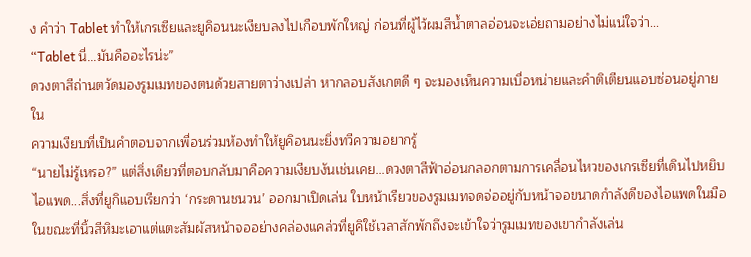ง คำว่า Tablet ทำให้เกรเซียและยูคิอนนะเงียบลงไปเกือบพักใหญ่ ก่อนที่ผู้ไว้ผมสีน้ำตาลอ่อนจะเอ่ยถามอย่างไม่แน่ใจว่า...
“Tablet นี่...มันคืออะไรน่ะ”
ดวงตาสีถ่านตวัดมองรูมเมทของตนด้วยสายตาว่างเปล่า หากลอบสังเกตดี ๆ จะมองเห็นความเบื่อหน่ายและคำติเตียนแอบซ่อนอยู่ภายใน
ความเงียบที่เป็นคำตอบจากเพื่อนร่วมห้องทำให้ยูคิอนนะยิ่งทวีความอยากรู้
“นายไม่รู้เหรอ?” แต่สิ่งเดียวที่ตอบกลับมาคือความเงียบงันเช่นเคย...ดวงตาสีฟ้าอ่อนกลอกตามการเคลื่อนไหวของเกรเซียที่เดินไปหยิบไอแพด...สิ่งที่ยูกิแอบเรียกว่า ‘กระดานชนวน’ ออกมาเปิดเล่น ใบหน้าเรียวของรูมเมทจดจ่ออยู่กับหน้าจอขนาดกำลังดีของไอแพดในมือ ในขณะที่นิ้วสีหิมะเอาแต่แตะสัมผัสหน้าจออย่างคล่องแคล่วที่ยูคิใช้เวลาสักพักถึงจะเข้าใจว่ารูมเมทของเขากำลังเล่น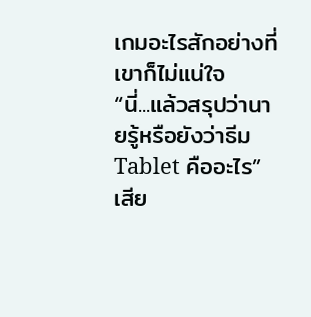เกมอะไรสักอย่างที่เขาก็ไม่แน่ใจ
“นี่...แล้วสรุปว่านายรู้หรือยังว่าธีม Tablet คืออะไร” เสีย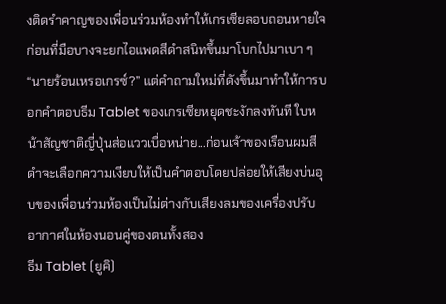งติดรำคาญของเพื่อนร่วมห้องทำให้เกรเซียลอบถอนหายใจ ก่อนที่มือบางจะยกไอแพดสีดำสนิทขึ้นมาโบกไปมาเบา ๆ
“นายร้อนเหรอเกรซ์?” แต่คำถามใหม่ที่ดังขึ้นมาทำให้การบอกคำตอบธีม Tablet ของเกรเซียหยุดชะงักลงทันที ใบหน้าสัญชาติญี่ปุ่นส่อแววเบื่อหน่าย...ก่อนเจ้าของเรือนผมสีดำจะเลือกความเงียบให้เป็นคำตอบโดยปล่อยให้เสียงบ่นอุบของเพื่อนร่วมห้องเป็นไม่ต่างกับเสียงลมของเครื่องปรับอากาศในห้องนอนคู่ของตนทั้งสอง
ธีม Tablet (ยูคิ)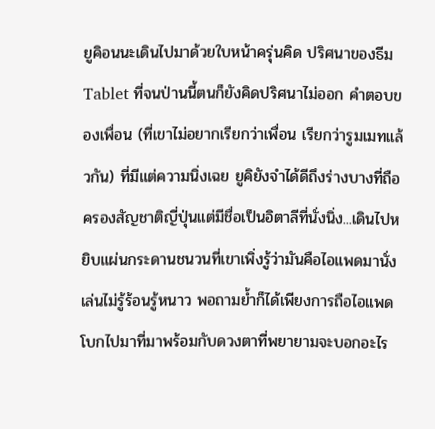ยูคิอนนะเดินไปมาด้วยใบหน้าครุ่นคิด ปริศนาของธีม Tablet ที่จนป่านนี้ตนก็ยังคิดปริศนาไม่ออก คำตอบของเพื่อน (ที่เขาไม่อยากเรียกว่าเพื่อน เรียกว่ารูมเมทแล้วกัน) ที่มีแต่ความนิ่งเฉย ยูคิยังจำได้ดีถึงร่างบางที่ถือครองสัญชาติญี่ปุ่นแต่มีชื่อเป็นอิตาลีที่นั่งนิ่ง...เดินไปหยิบแผ่นกระดานชนวนที่เขาเพิ่งรู้ว่ามันคือไอแพดมานั่งเล่นไม่รู้ร้อนรู้หนาว พอถามย้ำก็ได้เพียงการถือไอแพดโบกไปมาที่มาพร้อมกับดวงตาที่พยายามจะบอกอะไร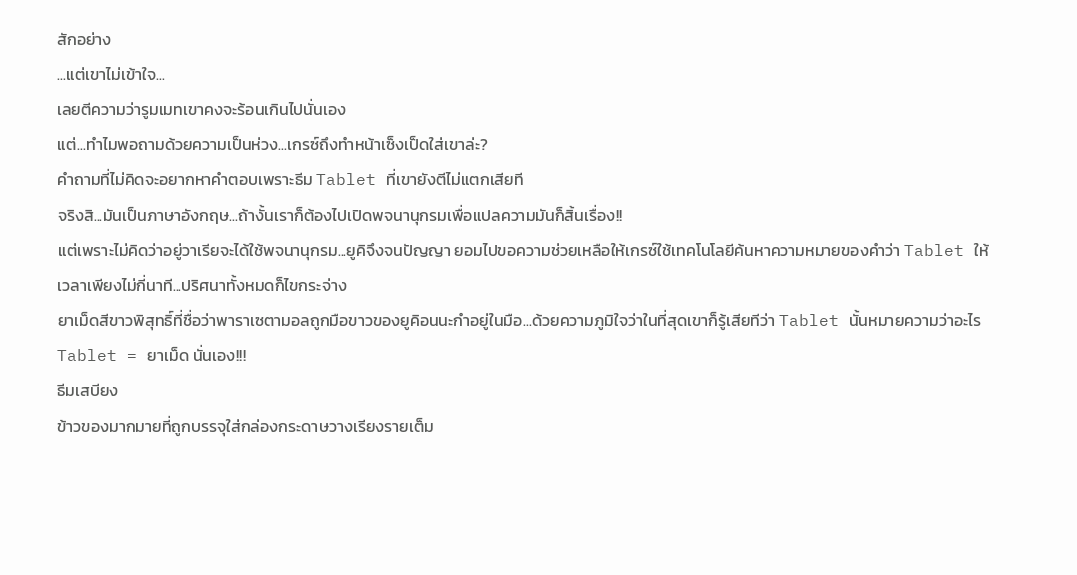สักอย่าง
...แต่เขาไม่เข้าใจ...
เลยตีความว่ารูมเมทเขาคงจะร้อนเกินไปนั่นเอง
แต่...ทำไมพอถามด้วยความเป็นห่วง...เกรซ์ถึงทำหน้าเซ็งเป็ดใส่เขาล่ะ?
คำถามที่ไม่คิดจะอยากหาคำตอบเพราะธีม Tablet ที่เขายังตีไม่แตกเสียที
จริงสิ...มันเป็นภาษาอังกฤษ...ถ้างั้นเราก็ต้องไปเปิดพจนานุกรมเพื่อแปลความมันก็สิ้นเรื่อง!!
แต่เพราะไม่คิดว่าอยู่วาเรียจะได้ใช้พจนานุกรม...ยูคิจึงจนปัญญา ยอมไปขอความช่วยเหลือให้เกรซ์ใช้เทคโนโลยีค้นหาความหมายของคำว่า Tablet ให้
เวลาเพียงไม่กี่นาที...ปริศนาทั้งหมดก็ไขกระจ่าง
ยาเม็ดสีขาวพิสุทธิ์ที่ชื่อว่าพาราเซตามอลถูกมือขาวของยูคิอนนะกำอยู่ในมือ...ด้วยความภูมิใจว่าในที่สุดเขาก็รู้เสียทีว่า Tablet นั้นหมายความว่าอะไร
Tablet = ยาเม็ด นั่นเอง!!!
ธีมเสบียง
ข้าวของมากมายที่ถูกบรรจุใส่กล่องกระดาษวางเรียงรายเต็ม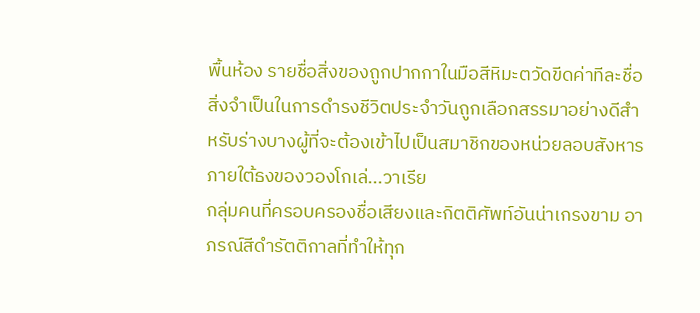พื้นห้อง รายชื่อสิ่งของถูกปากกาในมือสีหิมะตวัดขีดค่าทีละชื่อ สิ่งจำเป็นในการดำรงชีวิตประจำวันถูกเลือกสรรมาอย่างดีสำหรับร่างบางผู้ที่จะต้องเข้าไปเป็นสมาชิกของหน่วยลอบสังหารภายใต้ธงของวองโกเล่...วาเรีย
กลุ่มคนที่ครอบครองชื่อเสียงและกิตติศัพท์อันน่าเกรงขาม อาภรณ์สีดำรัตติกาลที่ทำให้ทุก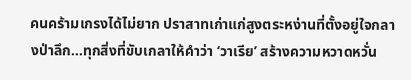คนคร้ามเกรงได้ไม่ยาก ปราสาทเก่าแก่สูงตระหง่านที่ตั้งอยู่ใจกลางป่าลึก...ทุกสิ่งที่ขับเกลาให้คำว่า ‘วาเรีย’ สร้างความหวาดหวั่น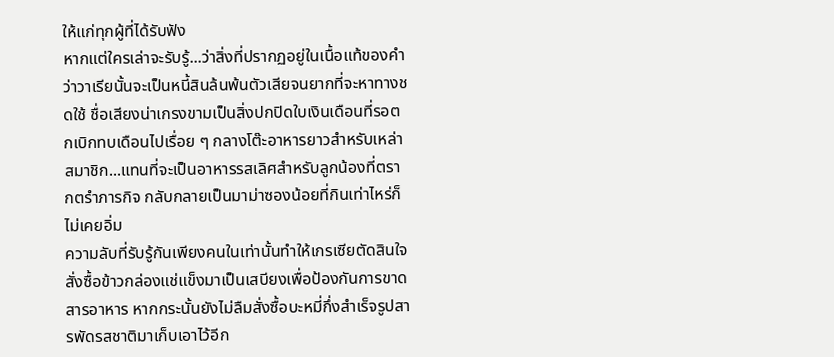ให้แก่ทุกผู้ที่ได้รับฟัง
หากแต่ใครเล่าจะรับรู้...ว่าสิ่งที่ปรากฏอยู่ในเนื้อแท้ของคำว่าวาเรียนั้นจะเป็นหนี้สินล้นพ้นตัวเสียจนยากที่จะหาทางชดใช้ ชื่อเสียงน่าเกรงขามเป็นสิ่งปกปิดใบเงินเดือนที่รอตกเบิกทบเดือนไปเรื่อย ๆ กลางโต๊ะอาหารยาวสำหรับเหล่าสมาชิก...แทนที่จะเป็นอาหารรสเลิศสำหรับลูกน้องที่ตรากตรำภารกิจ กลับกลายเป็นมาม่าซองน้อยที่กินเท่าไหร่ก็ไม่เคยอิ่ม
ความลับที่รับรู้กันเพียงคนในเท่านั้นทำให้เกรเซียตัดสินใจสั่งซื้อข้าวกล่องแช่แข็งมาเป็นเสบียงเพื่อป้องกันการขาดสารอาหาร หากกระนั้นยังไม่ลืมสั่งซื้อบะหมี่กึ่งสำเร็จรูปสารพัดรสชาติมาเก็บเอาไว้อีก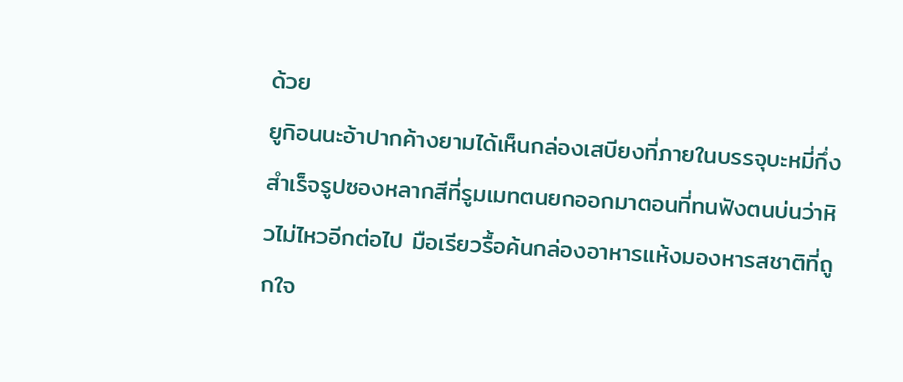ด้วย
ยูกิอนนะอ้าปากค้างยามได้เห็นกล่องเสบียงที่ภายในบรรจุบะหมี่กึ่งสำเร็จรูปซองหลากสีที่รูมเมทตนยกออกมาตอนที่ทนฟังตนบ่นว่าหิวไม่ไหวอีกต่อไป มือเรียวรื้อค้นกล่องอาหารแห้งมองหารสชาติที่ถูกใจ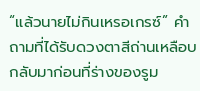“แล้วนายไม่กินเหรอเกรซ์” คำถามที่ได้รับดวงตาสีถ่านเหลือบกลับมาก่อนที่ร่างของรูม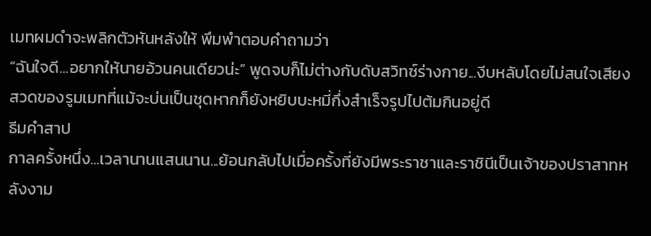เมทผมดำจะพลิกตัวหันหลังให้ พึมพำตอบคำถามว่า
“ฉันใจดี...อยากให้นายอ้วนคนเดียวน่ะ” พูดจบก็ไม่ต่างกับดับสวิทซ์ร่างกาย...งีบหลับโดยไม่สนใจเสียงสวดของรูมเมทที่แม้จะบ่นเป็นชุดหากก็ยังหยิบบะหมี่กึ่งสำเร็จรูปไปต้มกินอยู่ดี
ธีมคำสาป
กาลครั้งหนึ่ง...เวลานานแสนนาน...ย้อนกลับไปเมื่อครั้งที่ยังมีพระราชาและราชินีเป็นเจ้าของปราสาทหลังงาม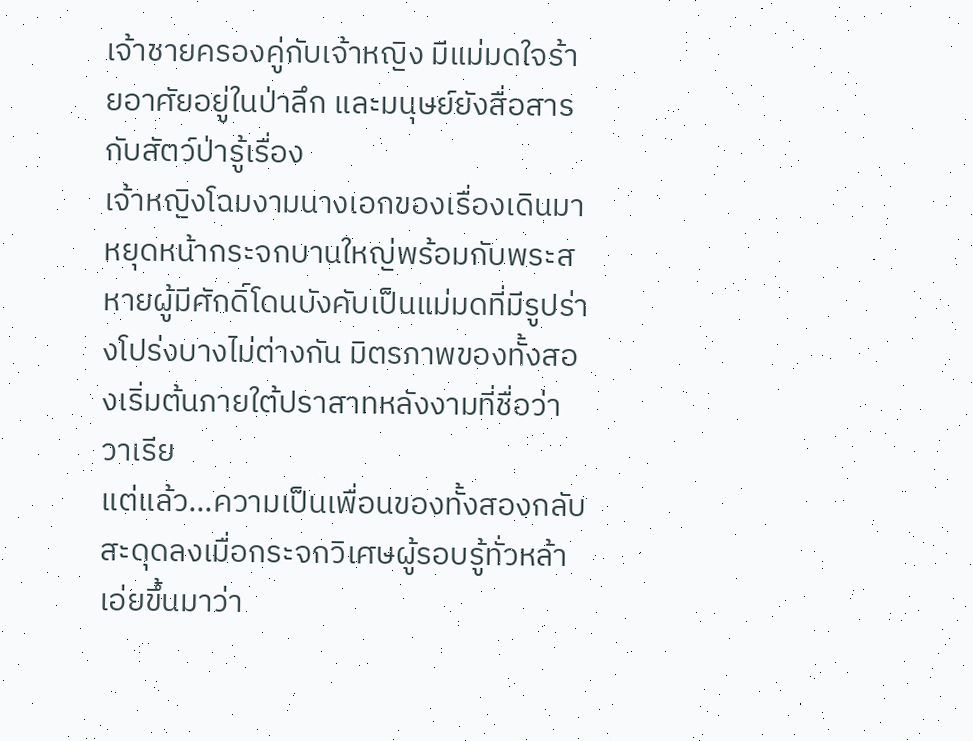เจ้าชายครองคู่กับเจ้าหญิง มีแม่มดใจร้ายอาศัยอยู่ในป่าลึก และมนุษย์ยังสื่อสารกับสัตว์ป่ารู้เรื่อง
เจ้าหญิงโฉมงามนางเอกของเรื่องเดินมาหยุดหน้ากระจกบานใหญ่พร้อมกับพระสหายผู้มีศักดิ์โดนบังคับเป็นแม่มดที่มีรูปร่างโปร่งบางไม่ต่างกัน มิตรภาพของทั้งสองเริ่มต้นภายใต้ปราสาทหลังงามที่ชื่อว่าวาเรีย
แต่แล้ว...ความเป็นเพื่อนของทั้งสองกลับสะดุดลงเมื่อกระจกวิเศษผู้รอบรู้ทั่วหล้าเอ่ยขึ้นมาว่า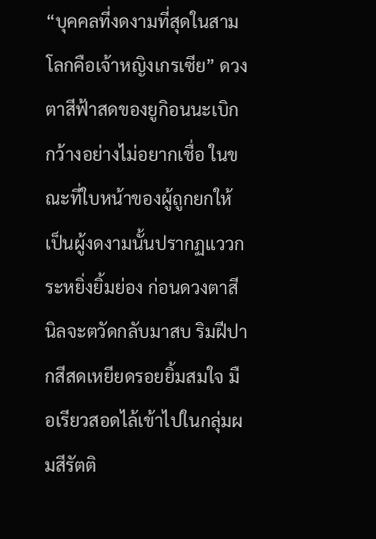“บุคคลที่งดงามที่สุดในสามโลกคือเจ้าหญิงเกรเซีย” ดวงตาสีฟ้าสดของยูกิอนนะเบิกกว้างอย่างไม่อยากเชื่อ ในขณะที่ใบหน้าของผู้ถูกยกให้เป็นผู้งดงามนั้นปรากฏแววกระหยิ่งยิ้มย่อง ก่อนดวงตาสีนิลจะตวัดกลับมาสบ ริมฝีปากสีสดเหยียดรอยยิ้มสมใจ มือเรียวสอดไล้เข้าไปในกลุ่มผมสีรัตติ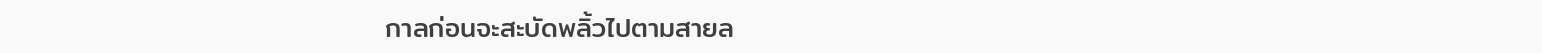กาลก่อนจะสะบัดพลิ้วไปตามสายล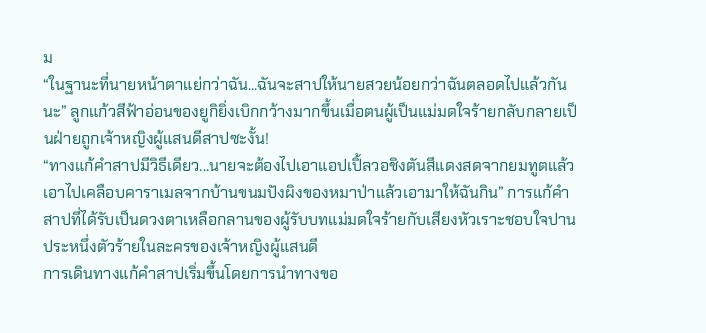ม
“ในฐานะที่นายหน้าตาแย่กว่าฉัน...ฉันจะสาปให้นายสวยน้อยกว่าฉันตลอดไปแล้วกันนะ” ลูกแก้วสีฟ้าอ่อนของยูกิยิ่งเบิกกว้างมากขึ้นเมื่อตนผู้เป็นแม่มดใจร้ายกลับกลายเป็นฝ่ายถูกเจ้าหญิงผู้แสนดีสาปซะงั้น!
“ทางแก้คำสาปมีวิธีเดียว...นายจะต้องไปเอาแอปเปิ้ลวอชิงตันสีแดงสดจากยมทูตแล้วเอาไปเคลือบคาราเมลจากบ้านขนมปังผิงของหมาป่าแล้วเอามาให้ฉันกิน” การแก้คำสาปที่ได้รับเป็นดวงตาเหลือกลานของผู้รับบทแม่มดใจร้ายกับเสียงหัวเราะชอบใจปานประหนึ่งตัวร้ายในละครของเจ้าหญิงผู้แสนดี
การเดินทางแก้คำสาปเริ่มขึ้นโดยการนำทางขอ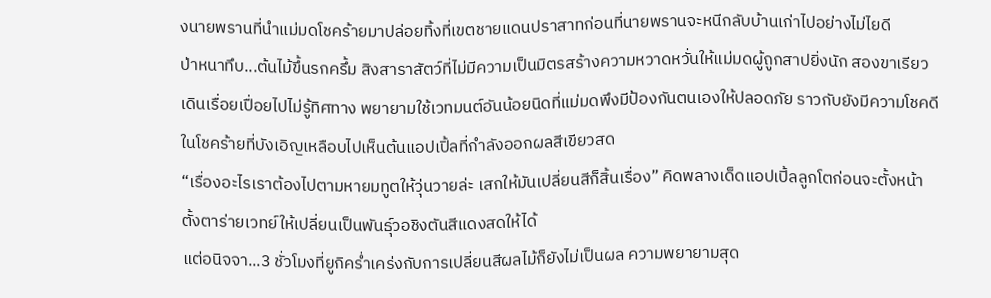งนายพรานที่นำแม่มดโชคร้ายมาปล่อยทิ้งที่เขตชายแดนปราสาทก่อนที่นายพรานจะหนีกลับบ้านเก่าไปอย่างไม่ไยดี
ป่าหนาทึบ...ต้นไม้ขึ้นรกครึ้ม สิงสาราสัตว์ที่ไม่มีความเป็นมิตรสร้างความหวาดหวั่นให้แม่มดผู้ถูกสาปยิ่งนัก สองขาเรียวเดินเรื่อยเปื่อยไปไม่รู้ทิศทาง พยายามใช้เวทมนต์อันน้อยนิดที่แม่มดพึงมีป้องกันตนเองให้ปลอดภัย ราวกับยังมีความโชคดีในโชคร้ายที่บังเอิญเหลือบไปเห็นต้นแอปเปิ้ลที่กำลังออกผลสีเขียวสด
“เรื่องอะไรเราต้องไปตามหายมทูตให้วุ่นวายล่ะ เสกให้มันเปลี่ยนสีก็สิ้นเรื่อง” คิดพลางเด็ดแอปเปิ้ลลูกโตก่อนจะตั้งหน้าตั้งตาร่ายเวทย์ให้เปลี่ยนเป็นพันธุ์วอชิงตันสีแดงสดให้ได้
แต่อนิจจา...3 ชั่วโมงที่ยูกิคร่ำเคร่งกับการเปลี่ยนสีผลไม้ก็ยังไม่เป็นผล ความพยายามสุด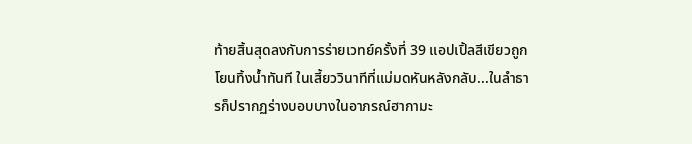ท้ายสิ้นสุดลงกับการร่ายเวทย์ครั้งที่ 39 แอปเปิ้ลสีเขียวถูกโยนทิ้งน้ำทันที ในเสี้ยววินาทีที่แม่มดหันหลังกลับ...ในลำธารก็ปรากฏร่างบอบบางในอาภรณ์ฮากามะ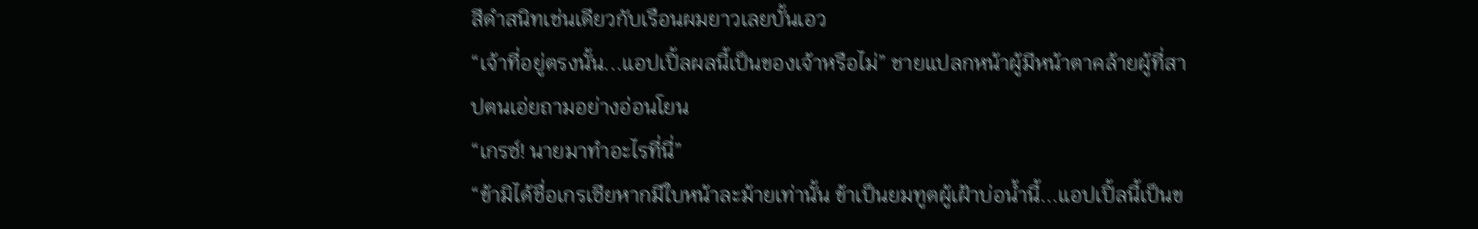สีดำสนิทเช่นเดียวกับเรือนผมยาวเลยบั้นเอว
“เจ้าที่อยู่ตรงนั้น...แอปเปิ้ลผลนี้เป็นของเจ้าหรือไม่” ชายแปลกหน้าผู้มีหน้าตาคล้ายผู้ที่สาปตนเอ่ยถามอย่างอ่อนโยน
“เกรซ์! นายมาทำอะไรที่นี่”
“ข้ามิได้ชื่อเกรเซียหากมีใบหน้าละม้ายเท่านั้น ข้าเป็นยมทูตผู้เฝ้าบ่อน้ำนี้...แอปเปิ้ลนี้เป็นข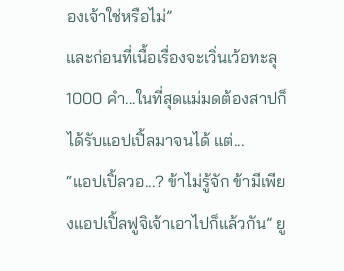องเจ้าใช่หรือไม่”
และก่อนที่เนื้อเรื่องจะเวิ่นเว้อทะลุ 1000 คำ...ในที่สุดแม่มดต้องสาปก็ได้รับแอปเปิ้ลมาจนได้ แต่...
“แอปเปิ้ลวอ...? ข้าไม่รู้จัก ข้ามีเพียงแอปเปิ้ลฟูจิเจ้าเอาไปก็แล้วกัน” ยู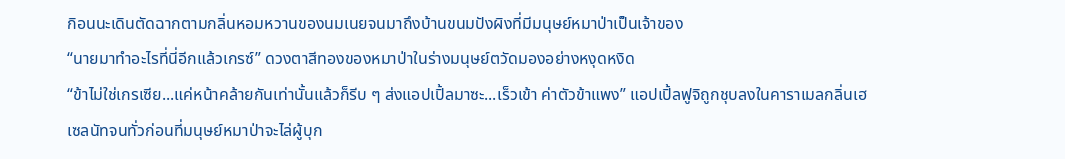กิอนนะเดินตัดฉากตามกลิ่นหอมหวานของนมเนยจนมาถึงบ้านขนมปังผิงที่มีมนุษย์หมาป่าเป็นเจ้าของ
“นายมาทำอะไรที่นี่อีกแล้วเกรซ์” ดวงตาสีทองของหมาป่าในร่างมนุษย์ตวัดมองอย่างหงุดหงิด
“ข้าไม่ใช่เกรเซีย...แค่หน้าคล้ายกันเท่านั้นแล้วก็รีบ ๆ ส่งแอปเปิ้ลมาซะ...เร็วเข้า ค่าตัวข้าแพง” แอปเปิ้ลฟูจิถูกชุบลงในคาราเมลกลิ่นเฮเซลนัทจนทั่วก่อนที่มนุษย์หมาป่าจะไล่ผู้บุก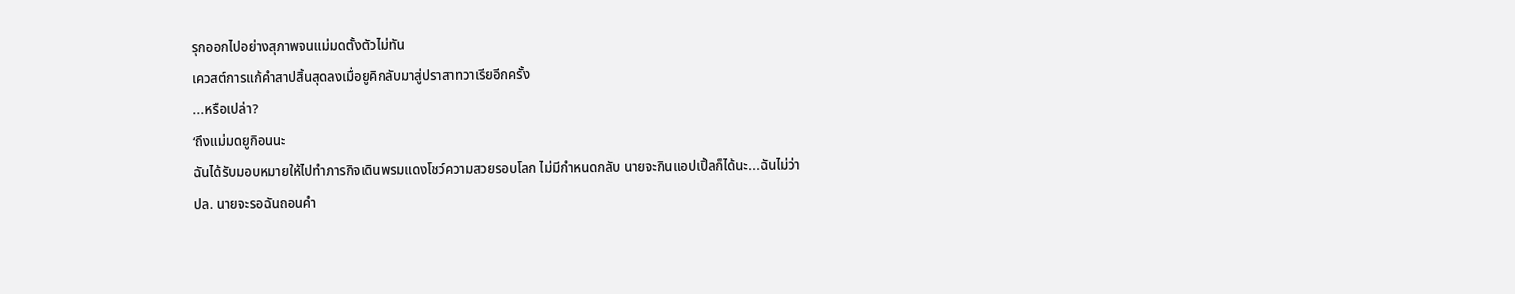รุกออกไปอย่างสุภาพจนแม่มดตั้งตัวไม่ทัน
เควสต์การแก้คำสาปสิ้นสุดลงเมื่อยูคิกลับมาสู่ปราสาทวาเรียอีกครั้ง
...หรือเปล่า?
‘ถึงแม่มดยูกิอนนะ
ฉันได้รับมอบหมายให้ไปทำภารกิจเดินพรมแดงโชว์ความสวยรอบโลก ไม่มีกำหนดกลับ นายจะกินแอปเปิ้ลก็ได้นะ...ฉันไม่ว่า
ปล. นายจะรอฉันถอนคำ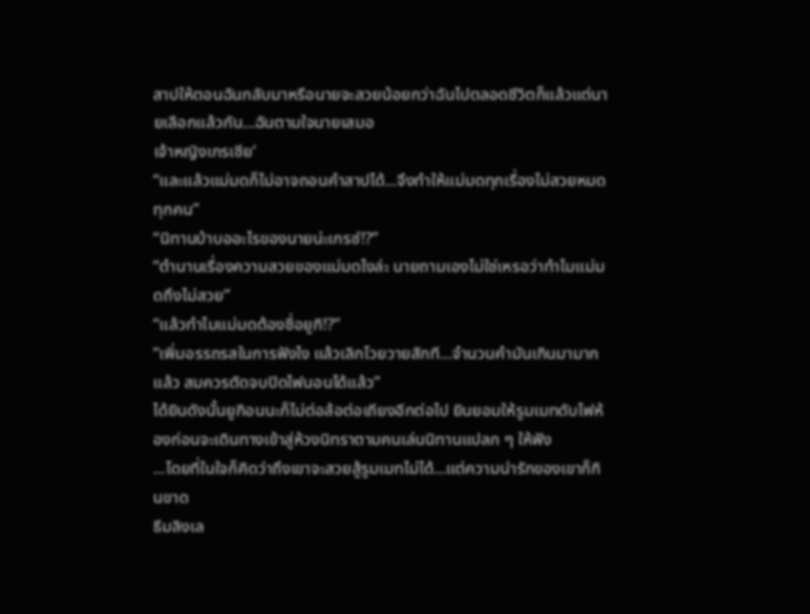สาปให้ตอนฉันกลับมาหรือนายจะสวยน้อยกว่าฉันไปตลอดชีวิตก็แล้วแต่นายเลือกแล้วกัน...ฉันตามใจนายเสมอ
เจ้าหญิงเกรเซีย’
“และแล้วแม่มดก็ไม่อาจถอนคำสาปได้...จึงทำให้แม่มดทุกเรื่องไม่สวยหมดทุกคน”
“นิทานบ้าบออะไรของนายน่ะเกรซ์!?”
“ตำนานเรื่องความสวยของแม่มดไงล่ะ นายถามเองไม่ใช่เหรอว่าทำไมแม่มดถึงไม่สวย”
“แล้วทำไมแม่มดต้องชื่อยูกิ!?”
“เพิ่มอรรถรสในการฟังไง แล้วเลิกโวยวายสักที...จำนวนคำมันเกินมามากแล้ว สมควรตัดจบปิดไฟนอนได้แล้ว”
ได้ยินดังนั้นยูกิอนนะก็ไม่ต่อล้อต่อเถียงอีกต่อไป ยินยอมให้รูมเมทดับไฟห้องก่อนจะเดินทางเข้าสู่ห้วงนิทราตามคนเล่นนิทานแปลก ๆ ให้ฟัง
...โดยที่ในใจก็คิดว่าถึงเขาจะสวยสู้รูมเมทไม่ได้...แต่ความน่ารักของเขาก็กินขาด
ธีมลิงเล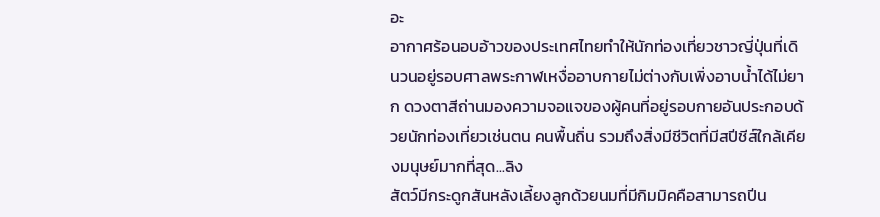อะ
อากาศร้อนอบอ้าวของประเทศไทยทำให้นักท่องเที่ยวชาวญี่ปุ่นที่เดินวนอยู่รอบศาลพระกาฬเหงื่ออาบกายไม่ต่างกับเพิ่งอาบน้ำได้ไม่ยาก ดวงตาสีถ่านมองความจอแจของผู้คนที่อยู่รอบกายอันประกอบด้วยนักท่องเที่ยวเช่นตน คนพื้นถิ่น รวมถึงสิ่งมีชีวิตที่มีสปีชีส์ใกล้เคียงมนุษย์มากที่สุด...ลิง
สัตว์มีกระดูกสันหลังเลี้ยงลูกด้วยนมที่มีกิมมิคคือสามารถปีน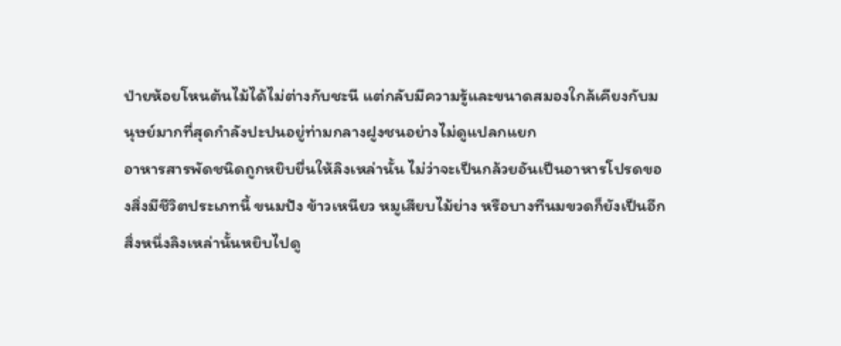ป่ายห้อยโหนต้นไม้ได้ไม่ต่างกับชะนี แต่กลับมีความรู้และขนาดสมองใกล้เคียงกับมนุษย์มากที่สุดกำลังปะปนอยู่ท่ามกลางฝูงชนอย่างไม่ดูแปลกแยก
อาหารสารพัดชนิดถูกหยิบยื่นให้ลิงเหล่านั้น ไม่ว่าจะเป็นกล้วยอันเป็นอาหารโปรดของสิ่งมีชีวิตประเภทนี้ ขนมปัง ข้าวเหนียว หมูเสียบไม้ย่าง หรือบางทีนมขวดก็ยังเป็นอีกสิ่งหนึ่งลิงเหล่านั้นหยิบไปดู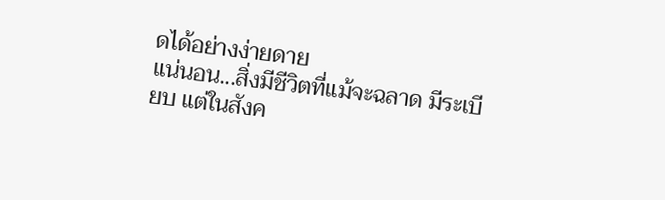ดได้อย่างง่ายดาย
แน่นอน...สิ่งมีชีวิตที่แม้จะฉลาด มีระเบียบ แต่ในสังค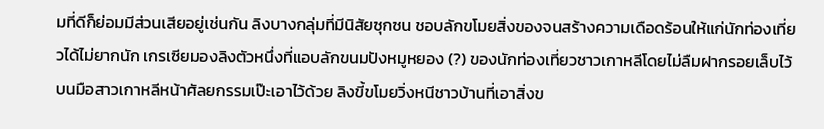มที่ดีก็ย่อมมีส่วนเสียอยู่เช่นกัน ลิงบางกลุ่มที่มีนิสัยซุกซน ชอบลักขโมยสิ่งของจนสร้างความเดือดร้อนให้แก่นักท่องเที่ยวได้ไม่ยากนัก เกรเซียมองลิงตัวหนึ่งที่แอบลักขนมปังหมูหยอง (?) ของนักท่องเที่ยวชาวเกาหลีโดยไม่ลืมฝากรอยเล็บไว้บนมือสาวเกาหลีหน้าศัลยกรรมเป๊ะเอาไว้ด้วย ลิงขี้ขโมยวิ่งหนีชาวบ้านที่เอาสิ่งข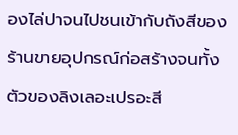องไล่ปาจนไปชนเข้ากับถังสีของร้านขายอุปกรณ์ก่อสร้างจนทั้งตัวของลิงเลอะเปรอะสี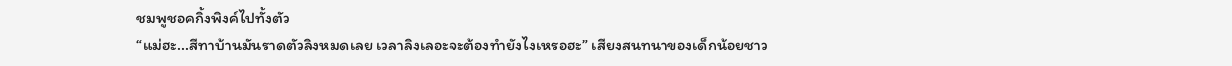ชมพูชอคกิ้งพิงค์ไปทั้งตัว
“แม่ฮะ...สีทาบ้านมันราดตัวลิงหมดเลย เวลาลิงเลอะจะต้องทำยังไงเหรอฮะ” เสียงสนทนาของเด็กน้อยชาว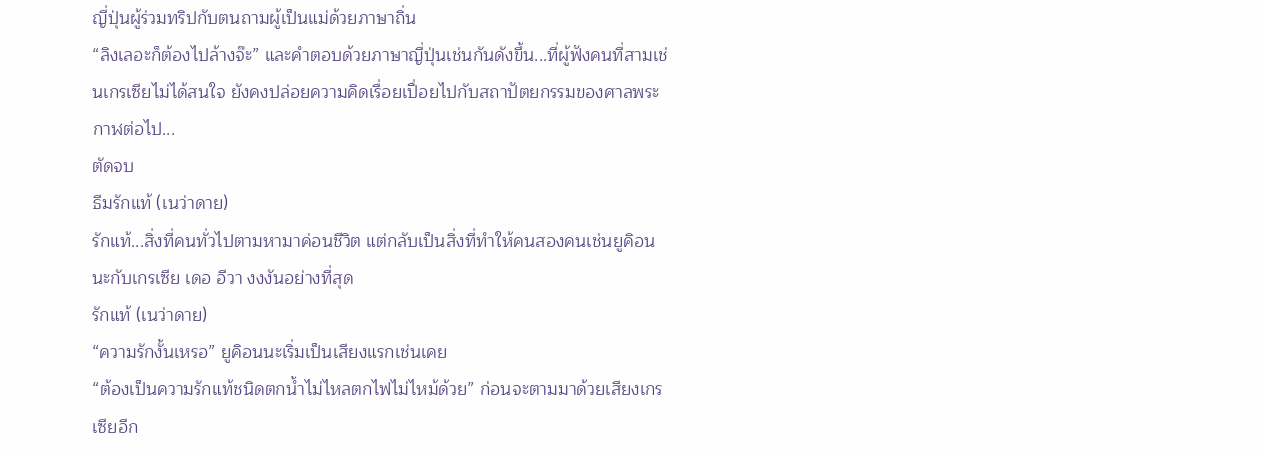ญี่ปุ่นผู้ร่วมทริปกับตนถามผู้เป็นแม่ด้วยภาษาถิ่น
“ลิงเลอะก็ต้องไปล้างจ๊ะ” และคำตอบด้วยภาษาญี่ปุ่นเช่นกันดังขึ้น...ที่ผู้ฟังคนที่สามเช่นเกรเซียไม่ได้สนใจ ยังคงปล่อยความคิดเรื่อยเปื่อยไปกับสถาปัตยกรรมของศาลพระกาฬต่อไป...
ตัดจบ
ธีมรักแท้ (เนว่าดาย)
รักแท้...สิ่งที่คนทั่วไปตามหามาค่อนชีวิต แต่กลับเป็นสิ่งที่ทำให้คนสองคนเช่นยูคิอนนะกับเกรเซีย เดอ อีวา งงงันอย่างที่สุด
รักแท้ (เนว่าดาย)
“ความรักงั้นเหรอ” ยูคิอนนะเริ่มเป็นเสียงแรกเช่นเคย
“ต้องเป็นความรักแท้ชนิดตกน้ำไม่ไหลตกไฟไม่ไหม้ด้วย” ก่อนจะตามมาด้วยเสียงเกรเซียอีก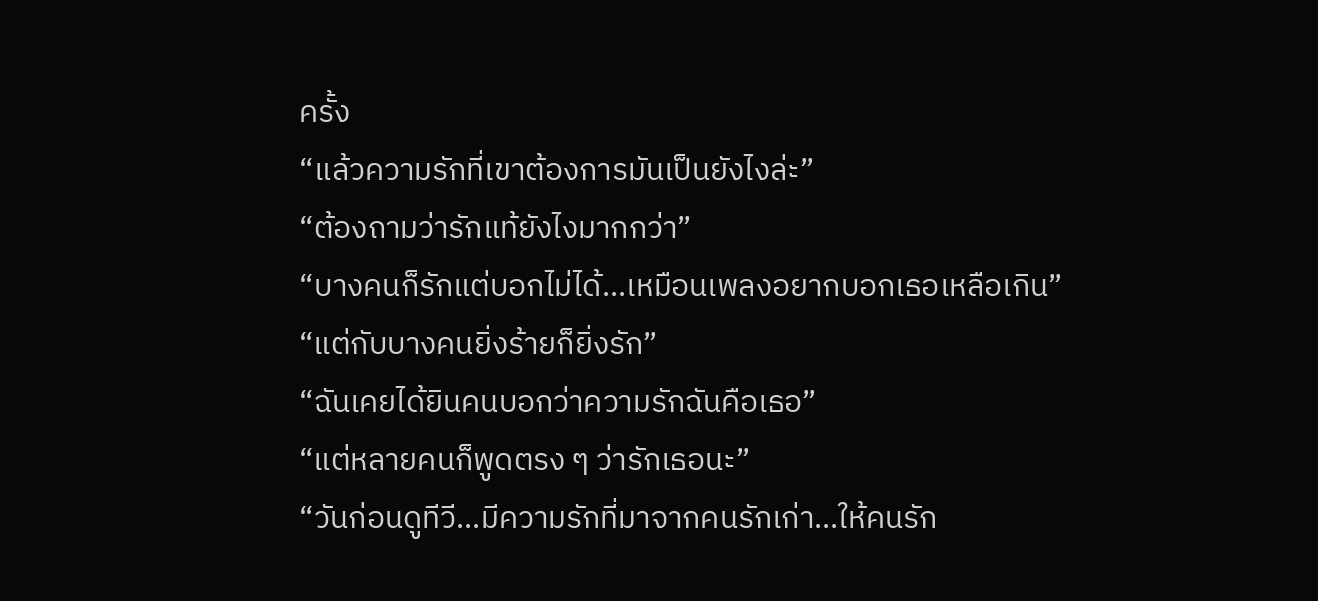ครั้ง
“แล้วความรักที่เขาต้องการมันเป็นยังไงล่ะ”
“ต้องถามว่ารักแท้ยังไงมากกว่า”
“บางคนก็รักแต่บอกไม่ได้...เหมือนเพลงอยากบอกเธอเหลือเกิน”
“แต่กับบางคนยิ่งร้ายก็ยิ่งรัก”
“ฉันเคยได้ยินคนบอกว่าความรักฉันคือเธอ”
“แต่หลายคนก็พูดตรง ๆ ว่ารักเธอนะ”
“วันก่อนดูทีวี...มีความรักที่มาจากคนรักเก่า...ให้คนรัก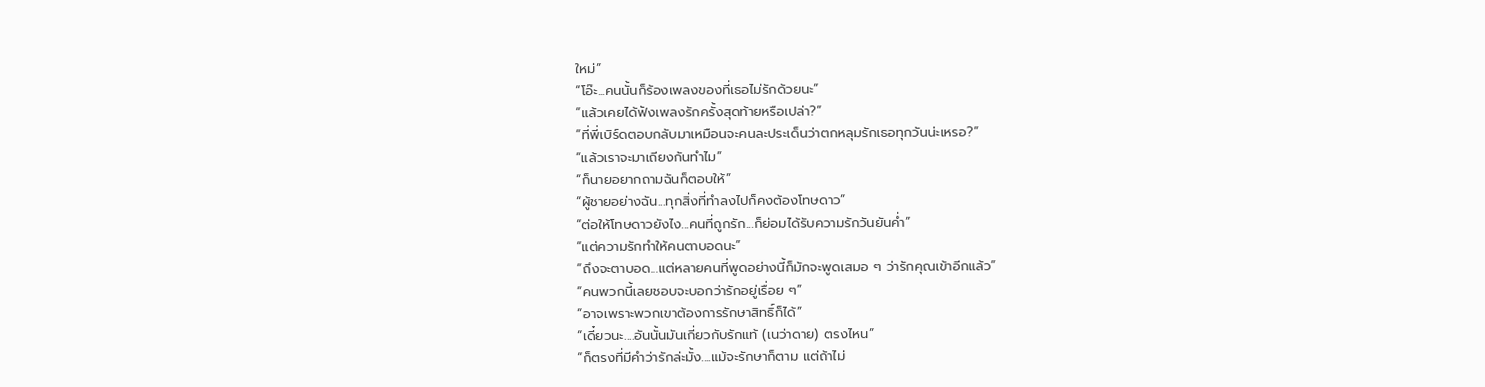ใหม่”
“โอ๊ะ...คนนั้นก็ร้องเพลงของที่เธอไม่รักด้วยนะ”
“แล้วเคยได้ฟังเพลงรักครั้งสุดท้ายหรือเปล่า?”
“ที่พี่เบิร์ดตอบกลับมาเหมือนจะคนละประเด็นว่าตกหลุมรักเธอทุกวันน่ะเหรอ?”
“แล้วเราจะมาเถียงกันทำไม”
“ก็นายอยากถามฉันก็ตอบให้”
“ผู้ชายอย่างฉัน...ทุกสิ่งที่ทำลงไปก็คงต้องโทษดาว”
“ต่อให้โทษดาวยังไง...คนที่ถูกรัก...ก็ย่อมได้รับความรักวันยันค่ำ”
“แต่ความรักทำให้คนตาบอดนะ”
“ถึงจะตาบอด...แต่หลายคนที่พูดอย่างนี้ก็มักจะพูดเสมอ ๆ ว่ารักคุณเข้าอีกแล้ว”
“คนพวกนี้เลยชอบจะบอกว่ารักอยู่เรื่อย ๆ”
“อาจเพราะพวกเขาต้องการรักษาสิทธิ์ก็ได้”
“เดี๋ยวนะ....อันนั้นมันเกี่ยวกับรักแท้ (เนว่าดาย) ตรงไหน”
“ก็ตรงที่มีคำว่ารักล่ะมั้ง....แม้จะรักษาก็ตาม แต่ถ้าไม่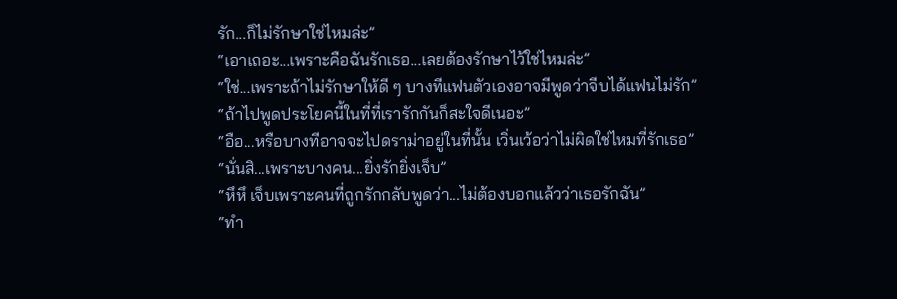รัก...ก็ไม่รักษาใช่ไหมล่ะ”
“เอาเถอะ...เพราะคือฉันรักเธอ...เลยต้องรักษาไว้ใช่ไหมล่ะ”
“ใช่...เพราะถ้าไม่รักษาให้ดี ๆ บางทีแฟนตัวเองอาจมีพูดว่าจีบได้แฟนไม่รัก”
“ถ้าไปพูดประโยคนี้ในที่ที่เรารักกันก็สะใจดีเนอะ”
“อือ...หรือบางทีอาจจะไปดราม่าอยู่ในที่นั้น เวิ่นเว้อว่าไม่ผิดใช่ไหมที่รักเธอ”
“นั่นสิ...เพราะบางคน...ยิ่งรักยิ่งเจ็บ”
“หึหึ เจ็บเพราะคนที่ถูกรักกลับพูดว่า...ไม่ต้องบอกแล้วว่าเธอรักฉัน”
“ทำ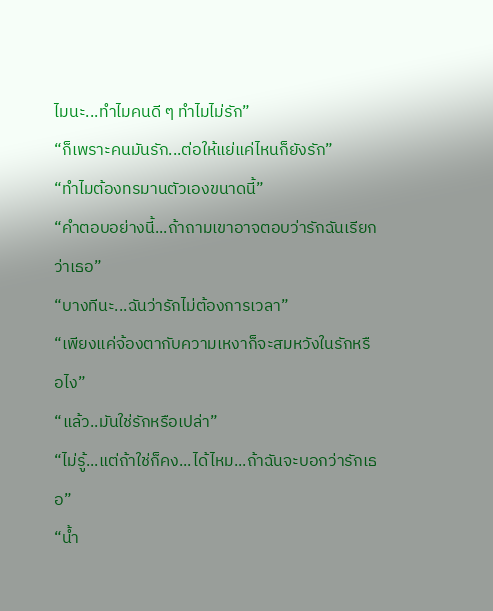ไมนะ...ทำไมคนดี ๆ ทำไมไม่รัก”
“ก็เพราะคนมันรัก...ต่อให้แย่แค่ไหนก็ยังรัก”
“ทำไมต้องทรมานตัวเองขนาดนี้”
“คำตอบอย่างนี้...ถ้าถามเขาอาจตอบว่ารักฉันเรียกว่าเธอ”
“บางทีนะ...ฉันว่ารักไม่ต้องการเวลา”
“เพียงแค่จ้องตากับความเหงาก็จะสมหวังในรักหรือไง”
“แล้ว..มันใช่รักหรือเปล่า”
“ไม่รู้...แต่ถ้าใช่ก็คง...ได้ไหม...ถ้าฉันจะบอกว่ารักเธอ”
“น้ำ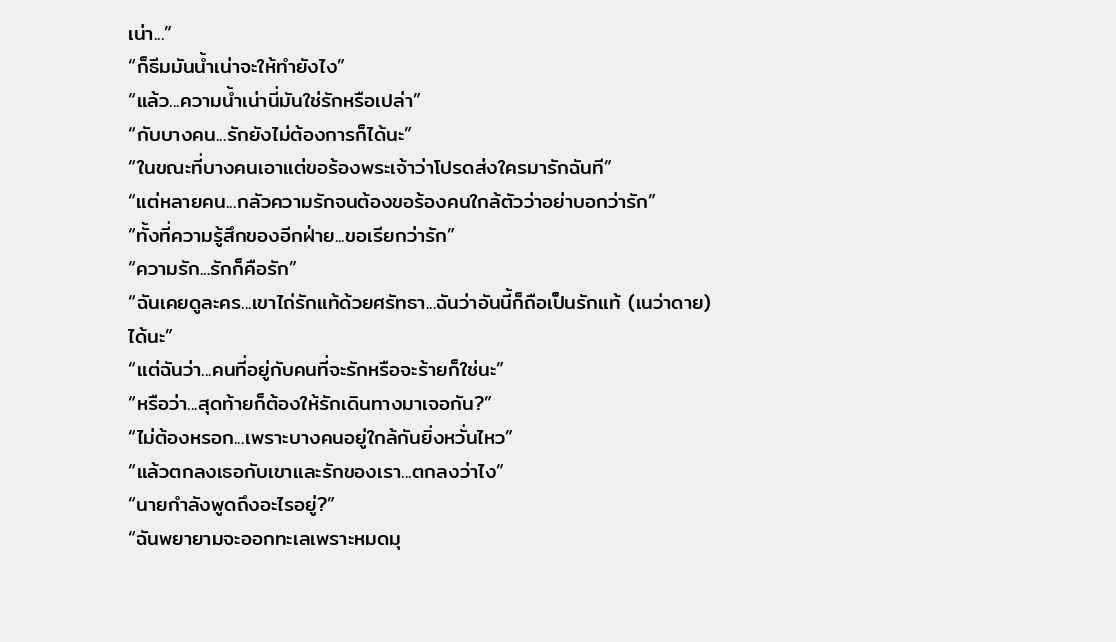เน่า...”
“ก็ธีมมันน้ำเน่าจะให้ทำยังไง”
“แล้ว...ความน้ำเน่านี่มันใช่รักหรือเปล่า”
“กับบางคน...รักยังไม่ต้องการก็ได้นะ”
“ในขณะที่บางคนเอาแต่ขอร้องพระเจ้าว่าโปรดส่งใครมารักฉันที”
“แต่หลายคน...กลัวความรักจนต้องขอร้องคนใกล้ตัวว่าอย่าบอกว่ารัก”
“ทั้งที่ความรู้สึกของอีกฝ่าย...ขอเรียกว่ารัก”
“ความรัก...รักก็คือรัก”
“ฉันเคยดูละคร...เขาไถ่รักแท้ด้วยศรัทธา...ฉันว่าอันนี้ก็ถือเป็นรักแท้ (เนว่าดาย) ได้นะ”
“แต่ฉันว่า...คนที่อยู่กับคนที่จะรักหรือจะร้ายก็ใช่นะ”
“หรือว่า...สุดท้ายก็ต้องให้รักเดินทางมาเจอกัน?”
“ไม่ต้องหรอก...เพราะบางคนอยู่ใกล้กันยิ่งหวั่นไหว”
“แล้วตกลงเธอกับเขาและรักของเรา...ตกลงว่าไง”
“นายกำลังพูดถึงอะไรอยู่?”
“ฉันพยายามจะออกทะเลเพราะหมดมุ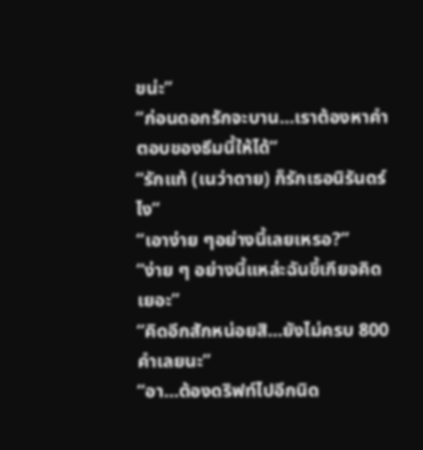ขน่ะ”
“ก่อนดอกรักจะบาน...เราต้องหาคำตอบของธีมนี้ให้ได้”
“รักแท้ (เนว่าดาย) ก็รักเธอนิรันดร์ไง”
“เอาง่าย ๆอย่างนี้เลยเหรอ?”
“ง่าย ๆ อย่างนี้แหล่ะฉันขี้เกียจคิดเยอะ”
“คิดอีกสักหน่อยสิ...ยังไม่ครบ 800 คำเลยนะ”
“อา...ต้องดริฟท์ไปอีกนิด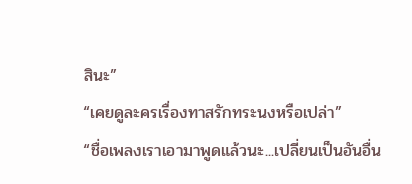สินะ”
“เคยดูละครเรื่องทาสรักทระนงหรือเปล่า”
“ชื่อเพลงเราเอามาพูดแล้วนะ...เปลี่ยนเป็นอันอื่น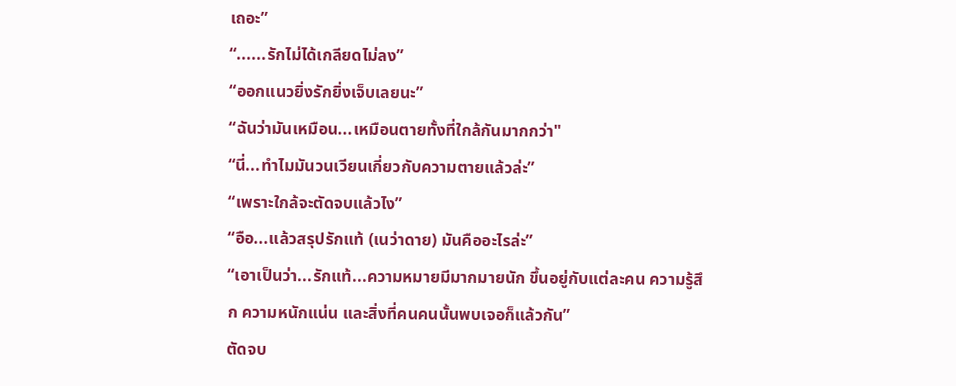เถอะ”
“......รักไม่ได้เกลียดไม่ลง”
“ออกแนวยิ่งรักยิ่งเจ็บเลยนะ”
“ฉันว่ามันเหมือน...เหมือนตายทั้งที่ใกล้กันมากกว่า"
“นี่...ทำไมมันวนเวียนเกี่ยวกับความตายแล้วล่ะ”
“เพราะใกล้จะตัดจบแล้วไง”
“อือ...แล้วสรุปรักแท้ (เนว่าดาย) มันคืออะไรล่ะ”
“เอาเป็นว่า...รักแท้...ความหมายมีมากมายนัก ขึ้นอยู่กับแต่ละคน ความรู้สึก ความหนักแน่น และสิ่งที่คนคนนั้นพบเจอก็แล้วกัน”
ตัดจบ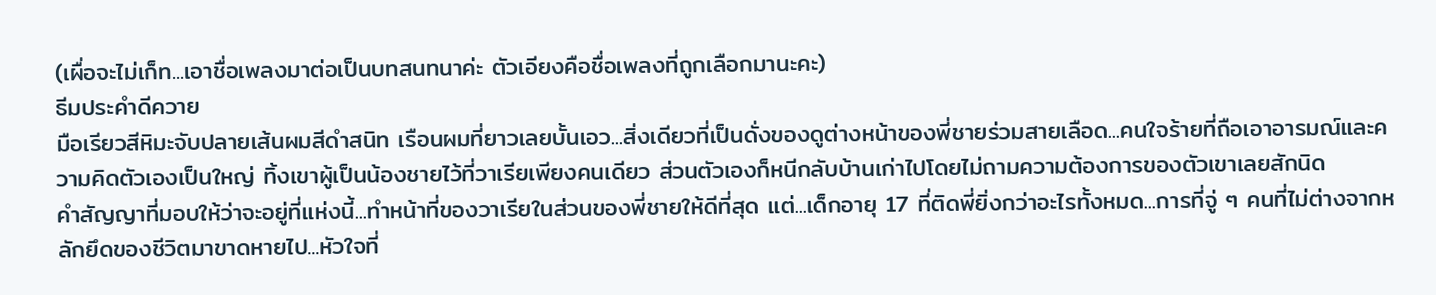(เผื่อจะไม่เก็ท...เอาชื่อเพลงมาต่อเป็นบทสนทนาค่ะ ตัวเอียงคือชื่อเพลงที่ถูกเลือกมานะคะ)
ธีมประคำดีควาย
มือเรียวสีหิมะจับปลายเส้นผมสีดำสนิท เรือนผมที่ยาวเลยบั้นเอว...สิ่งเดียวที่เป็นดั่งของดูต่างหน้าของพี่ชายร่วมสายเลือด...คนใจร้ายที่ถือเอาอารมณ์และความคิดตัวเองเป็นใหญ่ ทิ้งเขาผู้เป็นน้องชายไว้ที่วาเรียเพียงคนเดียว ส่วนตัวเองก็หนีกลับบ้านเก่าไปโดยไม่ถามความต้องการของตัวเขาเลยสักนิด
คำสัญญาที่มอบให้ว่าจะอยู่ที่แห่งนี้...ทำหน้าที่ของวาเรียในส่วนของพี่ชายให้ดีที่สุด แต่...เด็กอายุ 17 ที่ติดพี่ยิ่งกว่าอะไรทั้งหมด...การที่จู่ ๆ คนที่ไม่ต่างจากหลักยึดของชีวิตมาขาดหายไป...หัวใจที่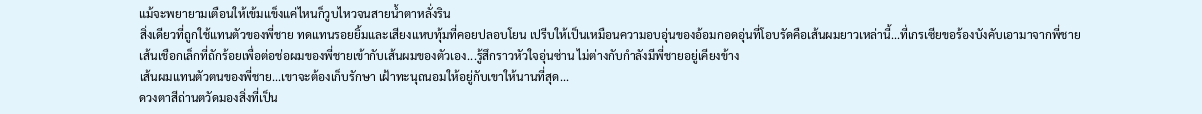แม้จะพยายามเตือนให้เข้มแข็งแค่ไหนก็วูบไหวจนสายน้ำตาหลั่งริน
สิ่งเดียวที่ถูกใช้แทนตัวของพี่ชาย ทดแทนรอยยิ้มและเสียงแหบทุ้มที่คอยปลอบโยน เปรีบให้เป็นเหมือนความอบอุ่นของอ้อมกอดอุ่นที่โอบรัดคือเส้นผมยาวเหล่านี้...ที่เกรเซียขอร้องบังคับเอามาจากพี่ชาย
เส้นเชือกเล็กที่ถักร้อยเพื่อต่อช่อผมของพี่ชายเข้ากับเส้นผมของตัวเอง...รู้สึกราวหัวใจอุ่นซ่าน ไม่ต่างกับกำลังมีพี่ชายอยู่เคียงข้าง
เส้นผมแทนตัวตนของพี่ชาย...เขาจะต้องเก็บรักษา เฝ้าทะนุถนอมให้อยู่กับเขาให้นานที่สุด...
ดวงตาสีถ่านตวัดมองสิ่งที่เป็น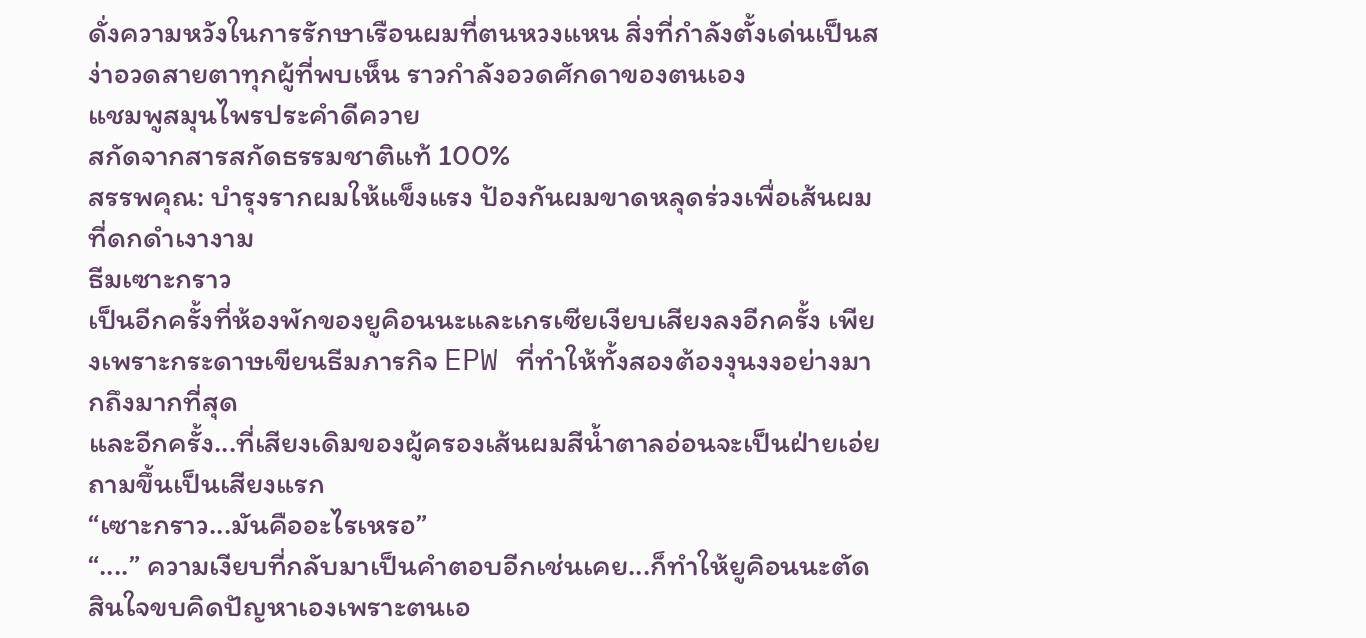ดั่งความหวังในการรักษาเรือนผมที่ตนหวงแหน สิ่งที่กำลังตั้งเด่นเป็นสง่าอวดสายตาทุกผู้ที่พบเห็น ราวกำลังอวดศักดาของตนเอง
แชมพูสมุนไพรประคำดีควาย
สกัดจากสารสกัดธรรมชาติแท้ 100%
สรรพคุณ: บำรุงรากผมให้แข็งแรง ป้องกันผมขาดหลุดร่วงเพื่อเส้นผมที่ดกดำเงางาม
ธีมเซาะกราว
เป็นอีกครั้งที่ห้องพักของยูคิอนนะและเกรเซียเงียบเสียงลงอีกครั้ง เพียงเพราะกระดาษเขียนธีมภารกิจ EPW ที่ทำให้ทั้งสองต้องงุนงงอย่างมากถึงมากที่สุด
และอีกครั้ง...ที่เสียงเดิมของผู้ครองเส้นผมสีน้ำตาลอ่อนจะเป็นฝ่ายเอ่ยถามขึ้นเป็นเสียงแรก
“เซาะกราว...มันคืออะไรเหรอ”
“....” ความเงียบที่กลับมาเป็นคำตอบอีกเช่นเคย...ก็ทำให้ยูคิอนนะตัดสินใจขบคิดปัญหาเองเพราะตนเอ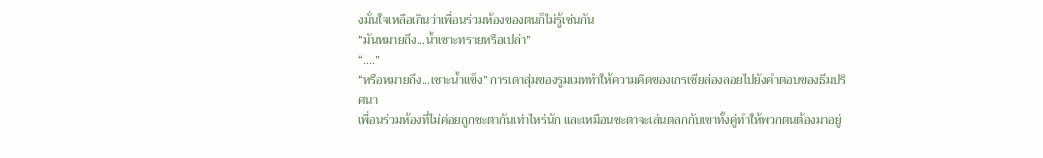งมั่นใจเหลือเกินว่าเพื่อนร่วมห้องของตนก็ไม่รู้เช่นกัน
“มันหมายถึง...น้ำเซาะทรายหรือเปล่า”
“....”
“หรือหมายถึง...เซาะน้ำแข็ง” การเดาสุ่มของรูมเมททำให้ความคิดของเกรเซียล่องลอยไปยังคำตอบของธีมปริศนา
เพื่อนร่วมห้องที่ไม่ค่อยถูกชะตากันเท่าไหร่นัก และเหมือนชะตาจะเล่นตลกกับเขาทั้งคู่ทำให้พวกตนต้องมาอยู่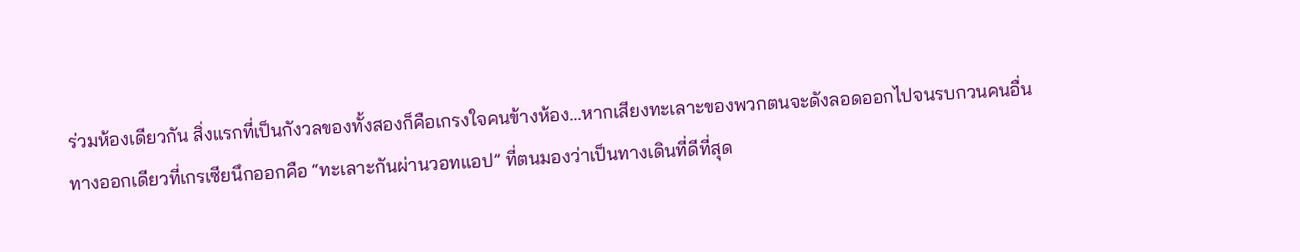ร่วมห้องเดียวกัน สิ่งแรกที่เป็นกังวลของทั้งสองก็คือเกรงใจคนข้างห้อง...หากเสียงทะเลาะของพวกตนจะดังลอดออกไปจนรบกวนคนอื่น
ทางออกเดียวที่เกรเซียนึกออกคือ “ทะเลาะกันผ่านวอทแอป” ที่ตนมองว่าเป็นทางเดินที่ดีที่สุด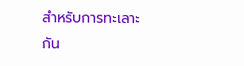สำหรับการทะเลาะกัน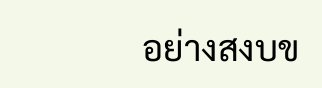อย่างสงบข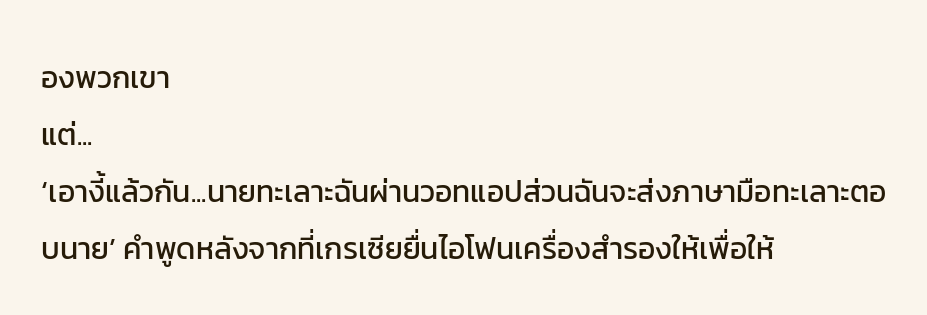องพวกเขา
แต่...
‘เอางี้แล้วกัน...นายทะเลาะฉันผ่านวอทแอปส่วนฉันจะส่งภาษามือทะเลาะตอบนาย’ คำพูดหลังจากที่เกรเซียยื่นไอโฟนเครื่องสำรองให้เพื่อให้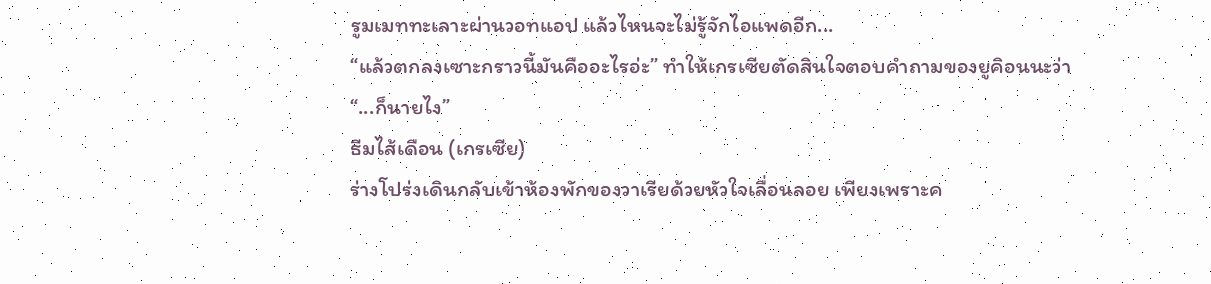รูมเมททะเลาะผ่านวอทแอป แล้วไหนจะไม่รู้จักไอแพดอีก...
“แล้วตกลงเซาะกราวนี้มันคืออะไรอ่ะ” ทำให้เกรเซียตัดสินใจตอบคำถามของยูคิอนนะว่า
“...ก็นายไง”
ธีมไส้เดือน (เกรเซีย)
ร่างโปร่งเดินกลับเข้าห้องพักของวาเรียด้วยหัวใจเลื่อนลอย เพียงเพราะค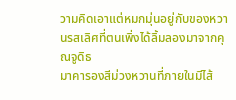วามคิดเอาแต่หมกมุ่นอยู่กับของหวานรสเลิศที่ตนเพิ่งได้ลิ้มลองมาจากคุณจูดิธ
มาคารองสีม่วงหวานที่ภายในมีไส้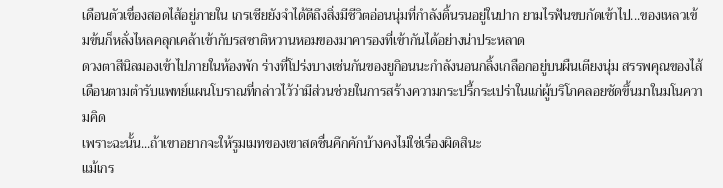เดือนตัวเขื่องสอดไส้อยู่ภายใน เกรเซียยังจำได้ดีถึงสิ่งมีชีวิตอ่อนนุ่มที่กำลังดิ้นรนอยู่ในปาก ยามไรฟันขบกัดเข้าไป...ของเหลวเข้มข้นก็หลั่งไหลคลุกเคล้าเข้ากับรสชาติหวานหอมของมาคารองที่เข้ากันได้อย่างน่าประหลาด
ดวงตาสีนิลมองเข้าไปภายในห้องพัก ร่างที่โปร่งบางเช่นกันของยูกิอนนะกำลังนอนกลิ้งเกลือกอยู่บนผืนเตียงนุ่ม สรรพคุณของไส้เดือนตามตำรับแพทย์แผนโบราณที่กล่าวไว้ว่ามีส่วนช่วยในการสร้างความกระปรี้กระเปร่าในแก่ผู้บริโภคลอยชัดขึ้นมาในมโนความคิด
เพราะฉะนั้น...ถ้าเขาอยากจะให้รูมเมทของเขาสดชื่นคึกคักบ้างคงไม่ใช่เรื่องผิดสินะ
แม้เกร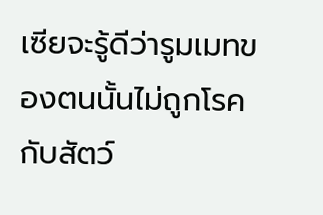เซียจะรู้ดีว่ารูมเมทของตนนั้นไม่ถูกโรคกับสัตว์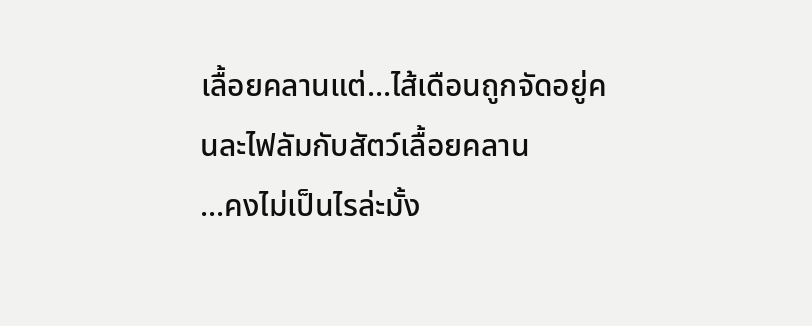เลื้อยคลานแต่...ไส้เดือนถูกจัดอยู่คนละไฟลัมกับสัตว์เลื้อยคลาน
...คงไม่เป็นไรล่ะมั้ง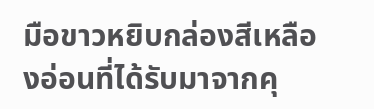มือขาวหยิบกล่องสีเหลืองอ่อนที่ได้รับมาจากคุ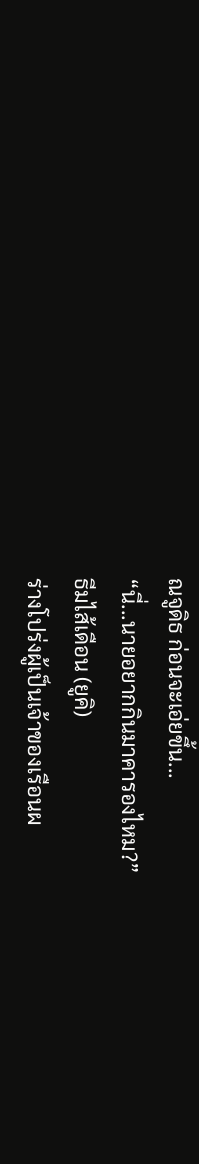ณจูดิธ ก่อนจะเอ่ยขึ้น...
“นี่...นายอยากกินมาคารองไหม?”
ธีมไส้เดือน (ยูคิ)
ร่างโปร่งผู้เป็นเจ้าของเรือนผ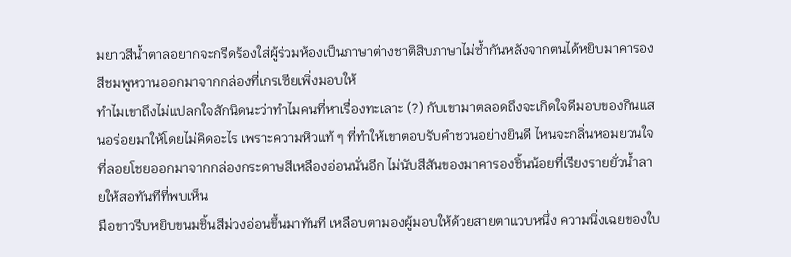มยาวสีน้ำตาลอยากจะกรีดร้องใส่ผู้ร่วมห้องเป็นภาษาต่างชาติสิบภาษาไม่ซ้ำกันหลังจากตนได้หยิบมาคารองสีชมพูหวานออกมาจากกล่องที่เกรเซียเพิ่งมอบให้
ทำไมเขาถึงไม่แปลกใจสักนิดนะว่าทำไมคนที่หาเรื่องทะเลาะ (?) กับเขามาตลอดถึงจะเกิดใจดีมอบของกินแสนอร่อยมาให้โดยไม่คิดอะไร เพราะความหิวแท้ ๆ ที่ทำให้เขาตอบรับคำชวนอย่างยินดี ไหนจะกลิ่นหอมยวนใจที่ลอยโชยออกมาจากกล่องกระดาษสีเหลืองอ่อนนั่นอีก ไม่นับสีสันของมาคารองชิ้นน้อยที่เรียงรายยั่วน้ำลายให้สอทันทีที่พบเห็น
มือขาวรีบหยิบขนมชิ้นสีม่วงอ่อนขึ้นมาทันที เหลือบตามองผู้มอบให้ด้วยสายตาแวบหนึ่ง ความนิ่งเฉยของใบ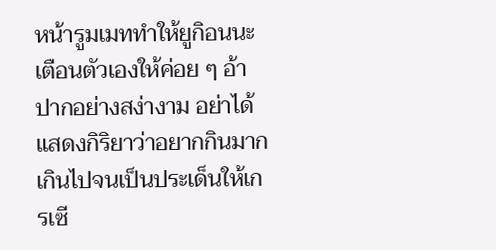หน้ารูมเมททำให้ยูกิอนนะเตือนตัวเองให้ค่อย ๆ อ้าปากอย่างสง่างาม อย่าได้แสดงกิริยาว่าอยากกินมากเกินไปจนเป็นประเด็นให้เกรเซี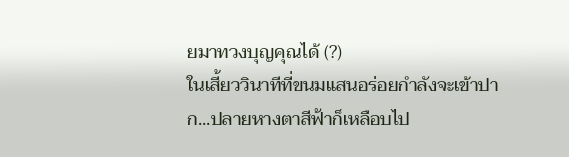ยมาทวงบุญคุณได้ (?)
ในเสี้ยววินาทีที่ขนมแสนอร่อยกำลังจะเข้าปาก...ปลายหางตาสีฟ้าก็เหลือบไป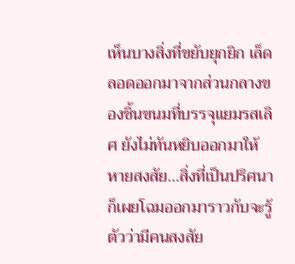เห็นบางสิ่งที่ขยับยุกยิก เล็ดลอดออกมาจากส่วนกลางของชิ้นขนมที่บรรจุแยมรสเลิศ ยังไม่ทันหยิบออกมาให้หายสงสัย...สิ่งที่เป็นปริศนาก็เผยโฉมออกมาราวกับจะรู้ตัวว่ามีคนสงสัย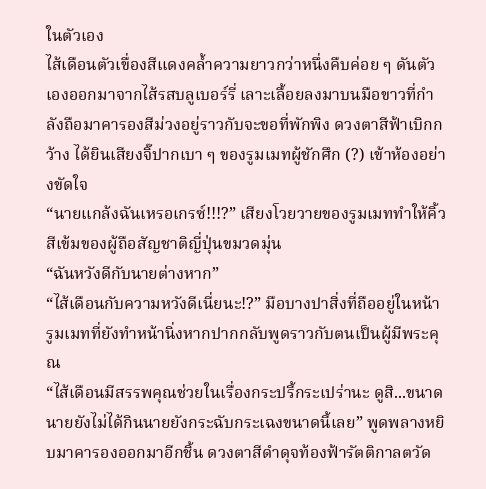ในตัวเอง
ไส้เดือนตัวเขื่องสีแดงคล้ำความยาวกว่าหนึ่งคืบค่อย ๆ ดันตัวเองออกมาจากไส้รสบลูเบอร์รี่ เลาะเลื้อยลงมาบนมือขาวที่กำลังถือมาคารองสีม่วงอยู่ราวกับจะขอที่พักพิง ดวงตาสีฟ้าเบิกกว้าง ได้ยินเสียงจิ๊ปากเบา ๆ ของรูมเมทผู้ชักศึก (?) เข้าห้องอย่างขัดใจ
“นายแกล้งฉันเหรอเกรซ์!!!?” เสียงโวยวายของรูมเมททำให้คิ้วสีเข้มของผู้ถือสัญชาติญี่ปุ่นขมวดมุ่น
“ฉันหวังดีกับนายต่างหาก”
“ไส้เดือนกับความหวังดีเนี่ยนะ!?” มือบางปาสิ่งที่ถืออยู่ในหน้ารูมเมทที่ยังทำหน้านิ่งหากปากกลับพูดราวกับตนเป็นผู้มีพระคุณ
“ไส้เดือนมีสรรพคุณช่วยในเรื่องกระปรี้กระเปร่านะ ดูสิ...ขนาดนายยังไม่ได้กินนายยังกระฉับกระเฉงขนาดนี้เลย” พูดพลางหยิบมาคารองออกมาอีกชิ้น ดวงตาสีดำดุจท้องฟ้ารัตติกาลตวัด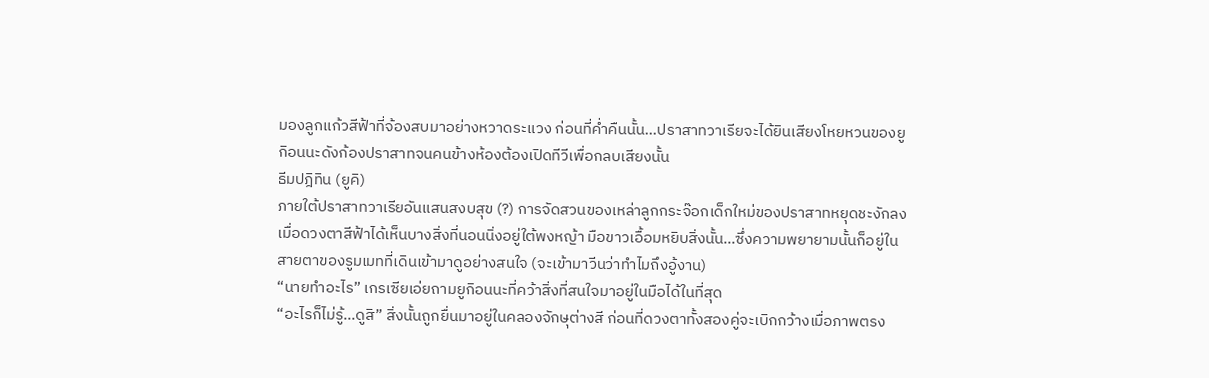มองลูกแก้วสีฟ้าที่จ้องสบมาอย่างหวาดระแวง ก่อนที่ค่ำคืนนั้น...ปราสาทวาเรียจะได้ยินเสียงโหยหวนของยูกิอนนะดังก้องปราสาทจนคนข้างห้องต้องเปิดทีวีเพื่อกลบเสียงนั้น
ธีมปฎิทิน (ยูคิ)
ภายใต้ปราสาทวาเรียอันแสนสงบสุข (?) การจัดสวนของเหล่าลูกกระจ๊อกเด็กใหม่ของปราสาทหยุดชะงักลงเมื่อดวงตาสีฟ้าได้เห็นบางสิ่งที่นอนนิ่งอยู่ใต้พงหญ้า มือขาวเอื้อมหยิบสิ่งนั้น...ซึ่งความพยายามนั้นก็อยู่ในสายตาของรูมเมทที่เดินเข้ามาดูอย่างสนใจ (จะเข้ามาวีนว่าทำไมถึงอู้งาน)
“นายทำอะไร” เกรเซียเอ่ยถามยูกิอนนะที่คว้าสิ่งที่สนใจมาอยู่ในมือได้ในที่สุด
“อะไรก็ไม่รู้...ดูสิ” สิ่งนั้นถูกยื่นมาอยู่ในคลองจักษุต่างสี ก่อนที่ดวงตาทั้งสองคู่จะเบิกกว้างเมื่อภาพตรง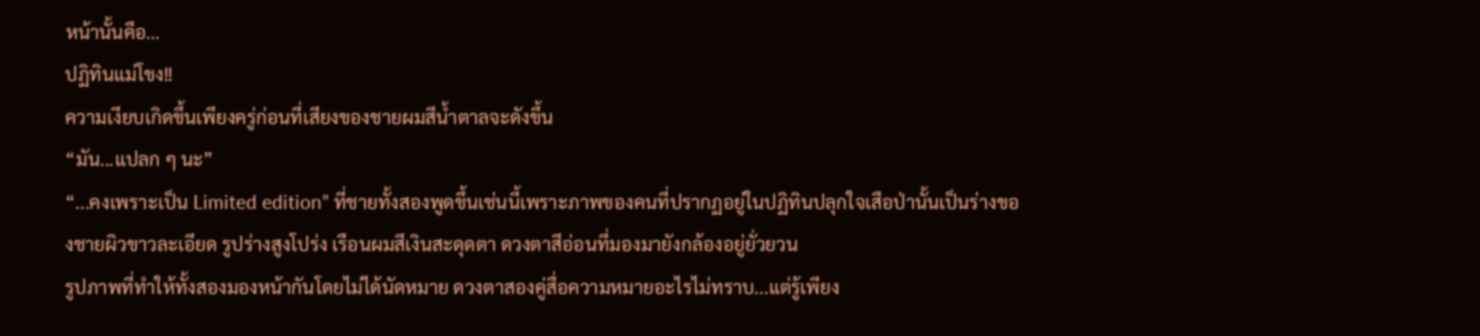หน้านั้นคือ…
ปฏิทินแม่โขง!!
ความเงียบเกิดขึ้นเพียงครู่ก่อนที่เสียงของชายผมสีน้ำตาลจะดังขึ้น
“มัน...แปลก ๆ นะ”
“...คงเพราะเป็น Limited edition” ที่ชายทั้งสองพูดขึ้นเช่นนี้เพราะภาพของคนที่ปรากฏอยู่ในปฏิทินปลุกใจเสือป่านั้นเป็นร่างของชายผิวขาวละเอียด รูปร่างสูงโปร่ง เรือนผมสีเงินสะดุดตา ดวงตาสีอ่อนที่มองมายังกล้องอยู่ยั่วยวน
รูปภาพที่ทำให้ทั้งสองมองหน้ากันโดยไม่ได้นัดหมาย ดวงตาสองคู่สื่อความหมายอะไรไม่ทราบ...แต่รู้เพียง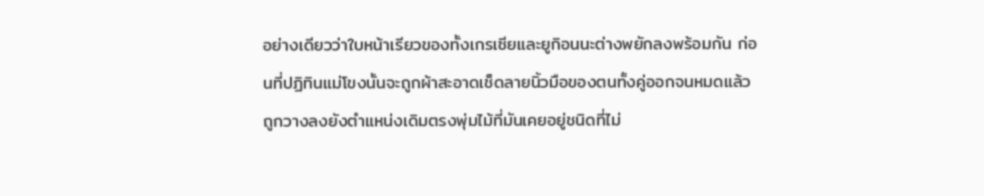อย่างเดียวว่าใบหน้าเรียวของทั้งเกรเซียและยูกิอนนะต่างพยักลงพร้อมกัน ก่อนที่ปฏิทินแม่โขงนั้นจะถูกผ้าสะอาดเช็ดลายนิ้วมือของตนทั้งคู่ออกจนหมดแล้วถูกวางลงยังตำแหน่งเดิมตรงพุ่มไม้ที่มันเคยอยู่ชนิดที่ไม่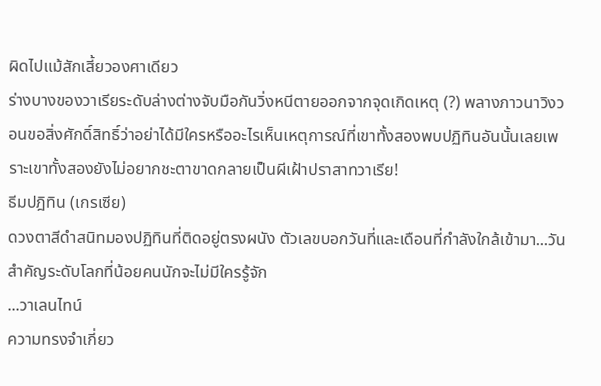ผิดไปแม้สักเสี้ยวองศาเดียว
ร่างบางของวาเรียระดับล่างต่างจับมือกันวิ่งหนีตายออกจากจุดเกิดเหตุ (?) พลางภาวนาวิงวอนขอสิ่งศักดิ์สิทธิ์ว่าอย่าได้มีใครหรืออะไรเห็นเหตุการณ์ที่เขาทั้งสองพบปฏิทินอันนั้นเลยเพราะเขาทั้งสองยังไม่อยากชะตาขาดกลายเป็นผีเฝ้าปราสาทวาเรีย!
ธีมปฎิทิน (เกรเซีย)
ดวงตาสีดำสนิทมองปฏิทินที่ติดอยู่ตรงผนัง ตัวเลขบอกวันที่และเดือนที่กำลังใกล้เข้ามา...วันสำคัญระดับโลกที่น้อยคนนักจะไม่มีใครรู้จัก
...วาเลนไทน์
ความทรงจำเกี่ยว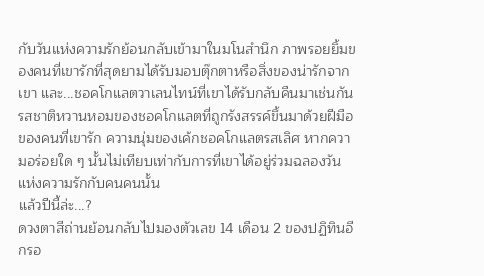กับวันแห่งความรักย้อนกลับเข้ามาในมโนสำนึก ภาพรอยยิ้มของคนที่เขารักที่สุดยามได้รับมอบตุ๊กตาหรือสิ่งของน่ารักจากเขา และ...ชอคโกแลตวาเลนไทน์ที่เขาได้รับกลับคืนมาเช่นกัน
รสชาติหวานหอมของชอคโกแลตที่ถูกรังสรรค์ขึ้นมาด้วยฝีมือของคนที่เขารัก ความนุ่มของเค้กชอคโกแลตรสเลิศ หากความอร่อยใด ๆ นั้นไม่เทียบเท่ากับการที่เขาได้อยู่ร่วมฉลองวันแห่งความรักกับคนคนนั้น
แล้วปีนี้ล่ะ...?
ดวงตาสีถ่านย้อนกลับไปมองตัวเลข 14 เดือน 2 ของปฏิทินอีกรอ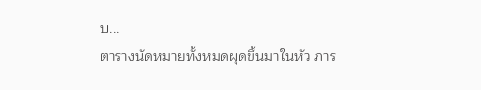บ...
ตารางนัดหมายทั้งหมดผุดขึ้นมาในหัว ภาร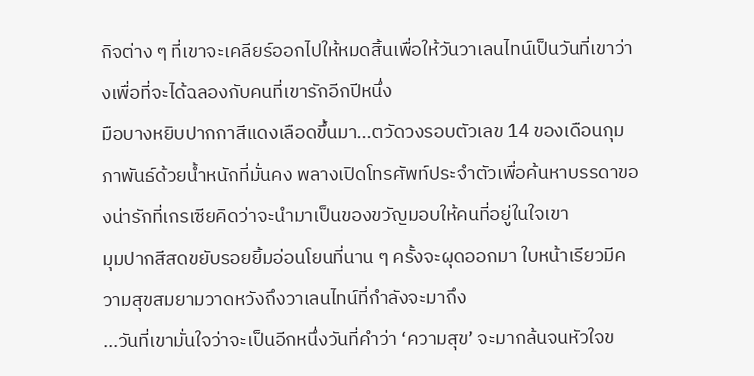กิจต่าง ๆ ที่เขาจะเคลียร์ออกไปให้หมดสิ้นเพื่อให้วันวาเลนไทน์เป็นวันที่เขาว่างเพื่อที่จะได้ฉลองกับคนที่เขารักอีกปีหนึ่ง
มือบางหยิบปากกาสีแดงเลือดขึ้นมา...ตวัดวงรอบตัวเลข 14 ของเดือนกุมภาพันธ์ด้วยน้ำหนักที่มั่นคง พลางเปิดโทรศัพท์ประจำตัวเพื่อค้นหาบรรดาของน่ารักที่เกรเซียคิดว่าจะนำมาเป็นของขวัญมอบให้คนที่อยู่ในใจเขา
มุมปากสีสดขยับรอยยิ้มอ่อนโยนที่นาน ๆ ครั้งจะผุดออกมา ใบหน้าเรียวมีความสุขสมยามวาดหวังถึงวาเลนไทน์ที่กำลังจะมาถึง
...วันที่เขามั่นใจว่าจะเป็นอีกหนึ่งวันที่คำว่า ‘ความสุข’ จะมากล้นจนหัวใจข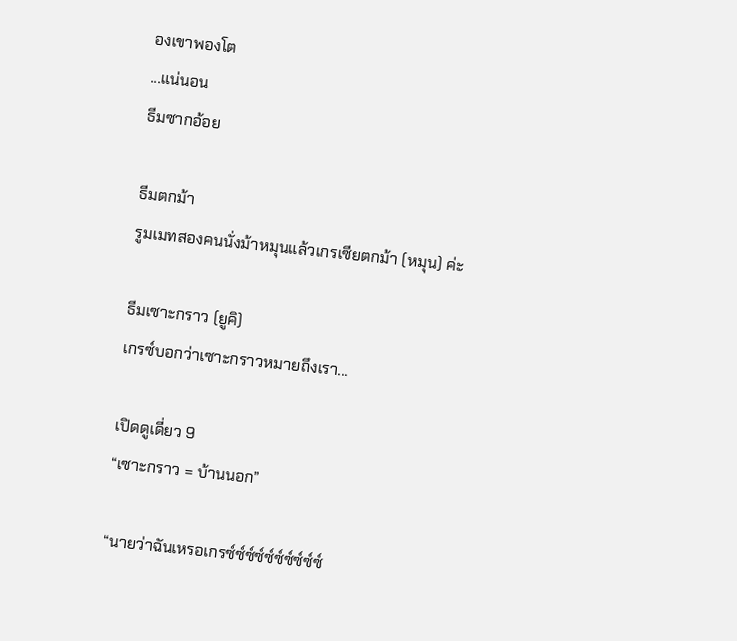องเขาพองโต
...แน่นอน
ธีมซากอ้อย

ธีมตกม้า
รูมเมทสองคนนั่งม้าหมุนแล้วเกรเซียตกม้า (หมุน) ค่ะ

ธีมเซาะกราว (ยูคิ)
เกรซ์บอกว่าเซาะกราวหมายถึงเรา...

เปิดดูเดี่ยว 9
“เซาะกราว = บ้านนอก”

“นายว่าฉันเหรอเกรซ์ซ์ซ์ซ์ซ์ซ์ซ์ซ์ซ์ซ์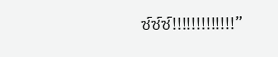ซ์ซ์ซ์!!!!!!!!!!!!!”